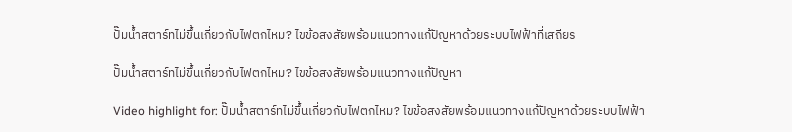ปั๊มน้ำสตาร์ทไม่ขึ้นเกี่ยวกับไฟตกไหม? ไขข้อสงสัยพร้อมแนวทางแก้ปัญหาด้วยระบบไฟฟ้าที่เสถียร

ปั๊มน้ำสตาร์ทไม่ขึ้นเกี่ยวกับไฟตกไหม? ไขข้อสงสัยพร้อมแนวทางแก้ปัญหา

Video highlight for: ปั๊มน้ำสตาร์ทไม่ขึ้นเกี่ยวกับไฟตกไหม? ไขข้อสงสัยพร้อมแนวทางแก้ปัญหาด้วยระบบไฟฟ้า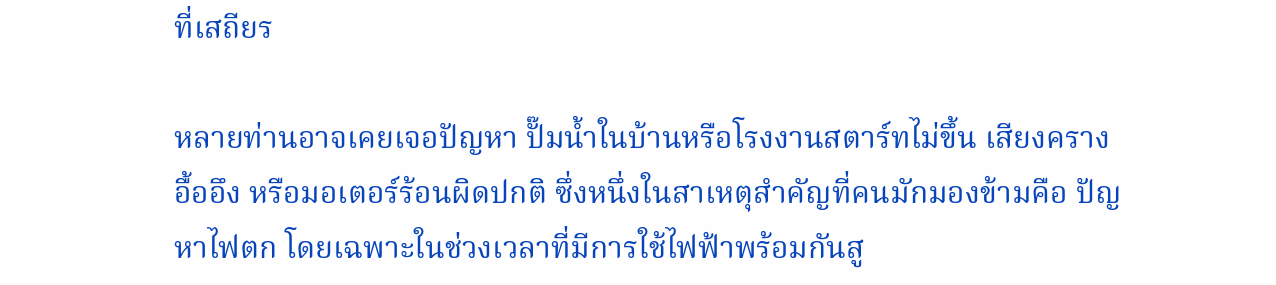ที่เสถียร

หลายท่านอาจเคยเจอปัญหา ปั๊มน้ำในบ้านหรือโรงงานสตาร์ทไม่ขึ้น เสียงครางอื้ออึง หรือมอเตอร์ร้อนผิดปกติ ซึ่งหนึ่งในสาเหตุสำคัญที่คนมักมองข้ามคือ ปัญหาไฟตก โดยเฉพาะในช่วงเวลาที่มีการใช้ไฟฟ้าพร้อมกันสู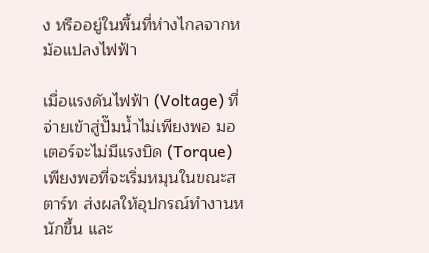ง หรืออยู่ในพื้นที่ห่างไกลจากหม้อแปลงไฟฟ้า

เมื่อแรงดันไฟฟ้า (Voltage) ที่จ่ายเข้าสู่ปั๊มน้ำไม่เพียงพอ มอเตอร์จะไม่มีแรงบิด (Torque) เพียงพอที่จะเริ่มหมุนในขณะสตาร์ท ส่งผลให้อุปกรณ์ทำงานหนักขึ้น และ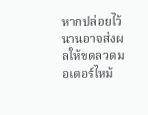หากปล่อยไว้นานอาจส่งผลให้ขดลวดมอเตอร์ไหม้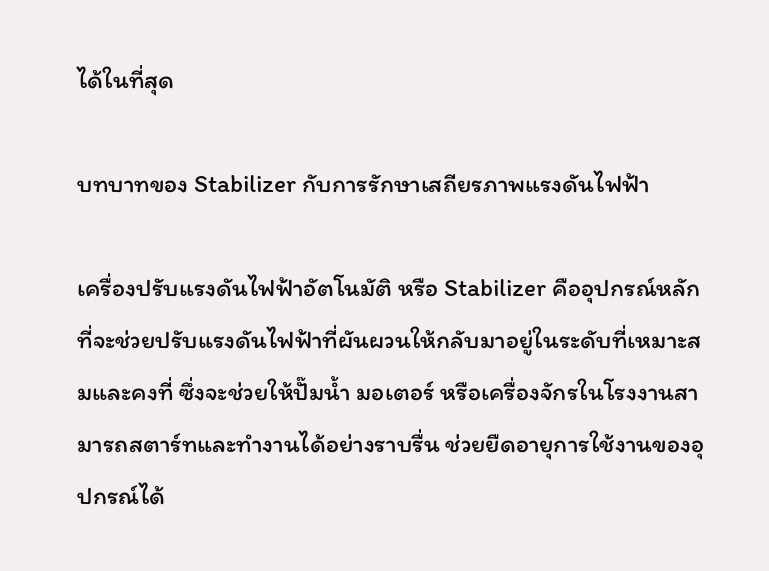ได้ในที่สุด

บทบาทของ Stabilizer กับการรักษาเสถียรภาพแรงดันไฟฟ้า

เครื่องปรับแรงดันไฟฟ้าอัตโนมัติ หรือ Stabilizer คืออุปกรณ์หลักที่จะช่วยปรับแรงดันไฟฟ้าที่ผันผวนให้กลับมาอยู่ในระดับที่เหมาะสมและคงที่ ซึ่งจะช่วยให้ปั๊มน้ำ มอเตอร์ หรือเครื่องจักรในโรงงานสามารถสตาร์ทและทำงานได้อย่างราบรื่น ช่วยยืดอายุการใช้งานของอุปกรณ์ได้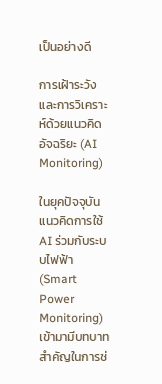เป็นอย่างดี

การเฝ้าระวังและการวิเคราะห์ด้วยแนวคิดอัจฉริยะ (AI Monitoring)

ในยุคปัจจุบัน แนวคิดการใช้ AI ร่วมกับระบบไฟฟ้า (Smart Power Monitoring) เข้ามามีบทบาทสำคัญในการช่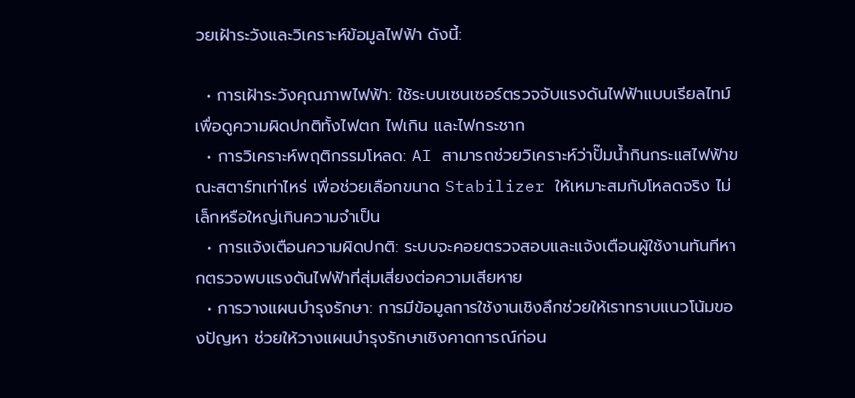วยเฝ้าระวังและวิเคราะห์ข้อมูลไฟฟ้า ดังนี้:

  • การเฝ้าระวังคุณภาพไฟฟ้า: ใช้ระบบเซนเซอร์ตรวจจับแรงดันไฟฟ้าแบบเรียลไทม์ เพื่อดูความผิดปกติทั้งไฟตก ไฟเกิน และไฟกระชาก
  • การวิเคราะห์พฤติกรรมโหลด: AI สามารถช่วยวิเคราะห์ว่าปั๊มน้ำกินกระแสไฟฟ้าขณะสตาร์ทเท่าไหร่ เพื่อช่วยเลือกขนาด Stabilizer ให้เหมาะสมกับโหลดจริง ไม่เล็กหรือใหญ่เกินความจำเป็น
  • การแจ้งเตือนความผิดปกติ: ระบบจะคอยตรวจสอบและแจ้งเตือนผู้ใช้งานทันทีหากตรวจพบแรงดันไฟฟ้าที่สุ่มเสี่ยงต่อความเสียหาย
  • การวางแผนบำรุงรักษา: การมีข้อมูลการใช้งานเชิงลึกช่วยให้เราทราบแนวโน้มของปัญหา ช่วยให้วางแผนบำรุงรักษาเชิงคาดการณ์ก่อน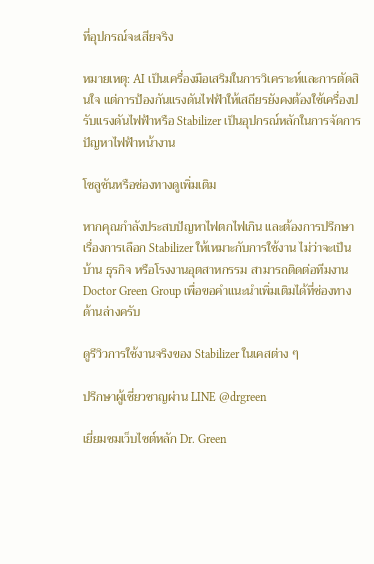ที่อุปกรณ์จะเสียจริง

หมายเหตุ: AI เป็นเครื่องมือเสริมในการวิเคราะห์และการตัดสินใจ แต่การป้องกันแรงดันไฟฟ้าให้เสถียรยังคงต้องใช้เครื่องปรับแรงดันไฟฟ้าหรือ Stabilizer เป็นอุปกรณ์หลักในการจัดการปัญหาไฟฟ้าหน้างาน

โซลูชันหรือช่องทางดูเพิ่มเติม

หากคุณกำลังประสบปัญหาไฟตกไฟเกิน และต้องการปรึกษาเรื่องการเลือก Stabilizer ให้เหมาะกับการใช้งาน ไม่ว่าจะเป็นบ้าน ธุรกิจ หรือโรงงานอุตสาหกรรม สามารถติดต่อทีมงาน Doctor Green Group เพื่อขอคำแนะนำเพิ่มเติมได้ที่ช่องทางด้านล่างครับ

ดูรีวิวการใช้งานจริงของ Stabilizer ในเคสต่าง ๆ

ปรึกษาผู้เชี่ยวชาญผ่าน LINE @drgreen

เยี่ยมชมเว็บไซต์หลัก Dr. Green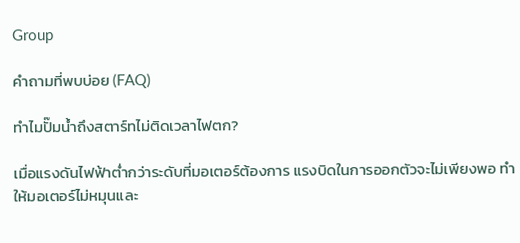Group

คำถามที่พบบ่อย (FAQ)

ทำไมปั๊มน้ำถึงสตาร์ทไม่ติดเวลาไฟตก?

เมื่อแรงดันไฟฟ้าต่ำกว่าระดับที่มอเตอร์ต้องการ แรงบิดในการออกตัวจะไม่เพียงพอ ทำให้มอเตอร์ไม่หมุนและ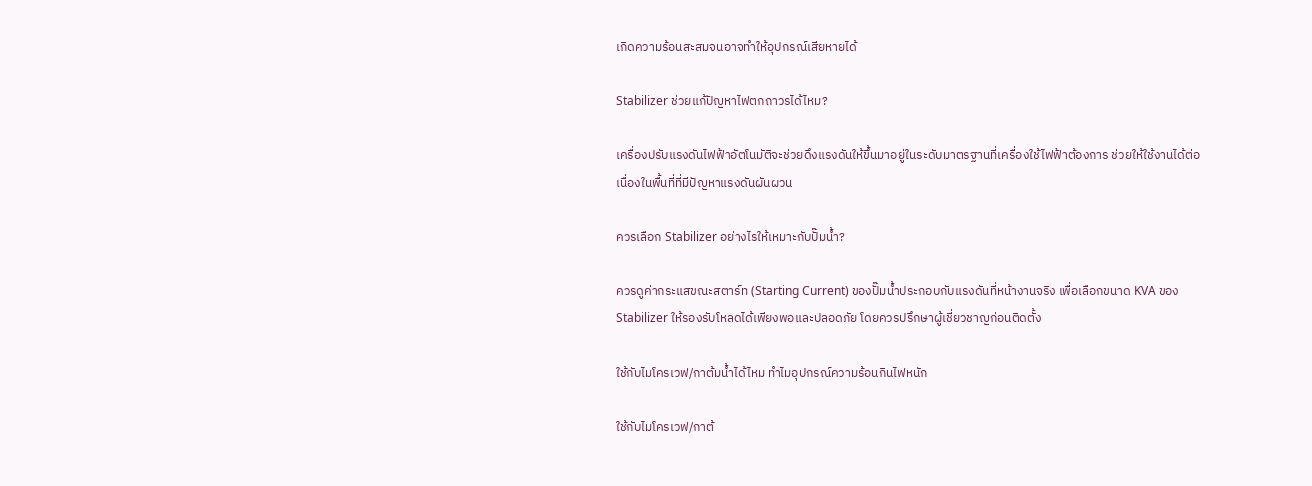เกิดความร้อนสะสมจนอาจทำให้อุปกรณ์เสียหายได้

Stabilizer ช่วยแก้ปัญหาไฟตกถาวรได้ไหม?

เครื่องปรับแรงดันไฟฟ้าอัตโนมัติจะช่วยดึงแรงดันให้ขึ้นมาอยู่ในระดับมาตรฐานที่เครื่องใช้ไฟฟ้าต้องการ ช่วยให้ใช้งานได้ต่อเนื่องในพื้นที่ที่มีปัญหาแรงดันผันผวน

ควรเลือก Stabilizer อย่างไรให้เหมาะกับปั๊มน้ำ?

ควรดูค่ากระแสขณะสตาร์ท (Starting Current) ของปั๊มน้ำประกอบกับแรงดันที่หน้างานจริง เพื่อเลือกขนาด KVA ของ Stabilizer ให้รองรับโหลดได้เพียงพอและปลอดภัย โดยควรปรึกษาผู้เชี่ยวชาญก่อนติดตั้ง

ใช้กับไมโครเวฟ/กาต้มน้ำได้ไหม ทำไมอุปกรณ์ความร้อนกินไฟหนัก

ใช้กับไมโครเวฟ/กาต้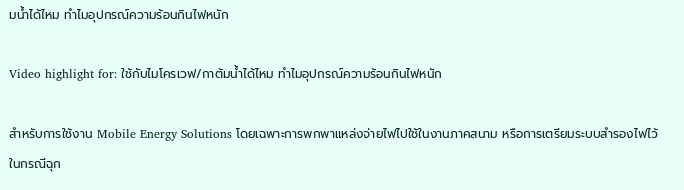มน้ำได้ไหม ทำไมอุปกรณ์ความร้อนกินไฟหนัก

Video highlight for: ใช้กับไมโครเวฟ/กาต้มน้ำได้ไหม ทำไมอุปกรณ์ความร้อนกินไฟหนัก

สำหรับการใช้งาน Mobile Energy Solutions โดยเฉพาะการพกพาแหล่งจ่ายไฟไปใช้ในงานภาคสนาม หรือการเตรียมระบบสำรองไฟไว้ในกรณีฉุก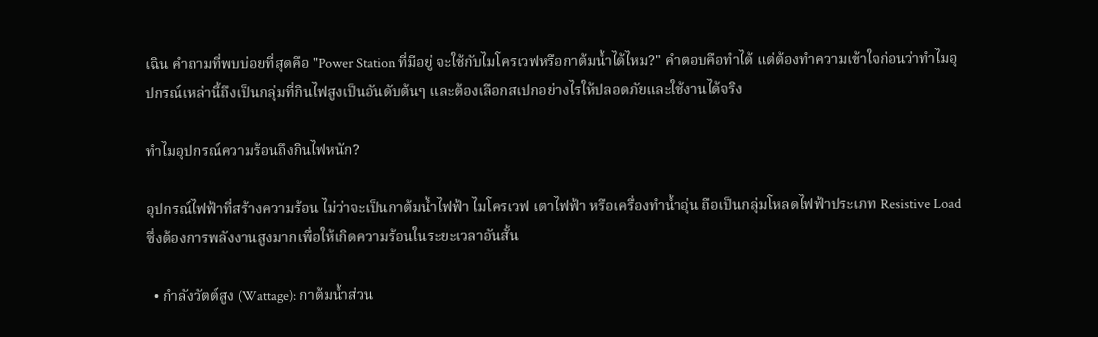เฉิน คำถามที่พบบ่อยที่สุดคือ "Power Station ที่มีอยู่ จะใช้กับไมโครเวฟหรือกาต้มน้ำได้ไหม?" คำตอบคือทำได้ แต่ต้องทำความเข้าใจก่อนว่าทำไมอุปกรณ์เหล่านี้ถึงเป็นกลุ่มที่กินไฟสูงเป็นอันดับต้นๆ และต้องเลือกสเปกอย่างไรให้ปลอดภัยและใช้งานได้จริง

ทำไมอุปกรณ์ความร้อนถึงกินไฟหนัก?

อุปกรณ์ไฟฟ้าที่สร้างความร้อน ไม่ว่าจะเป็นกาต้มน้ำไฟฟ้า ไมโครเวฟ เตาไฟฟ้า หรือเครื่องทำน้ำอุ่น ถือเป็นกลุ่มโหลดไฟฟ้าประเภท Resistive Load ซึ่งต้องการพลังงานสูงมากเพื่อให้เกิดความร้อนในระยะเวลาอันสั้น

  • กำลังวัตต์สูง (Wattage): กาต้มน้ำส่วน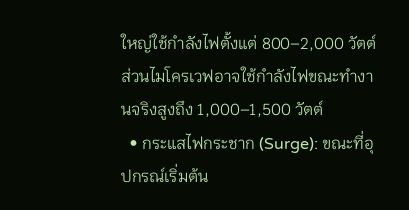ใหญ่ใช้กำลังไฟตั้งแต่ 800–2,000 วัตต์ ส่วนไมโครเวฟอาจใช้กำลังไฟขณะทำงานจริงสูงถึง 1,000–1,500 วัตต์
  • กระแสไฟกระชาก (Surge): ขณะที่อุปกรณ์เริ่มต้น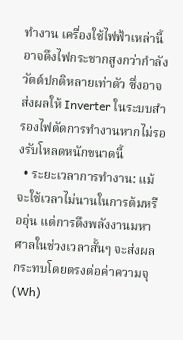ทำงาน เครื่องใช้ไฟฟ้าเหล่านี้อาจดึงไฟกระชากสูงกว่ากำลังวัตต์ปกติหลายเท่าตัว ซึ่งอาจส่งผลให้ Inverter ในระบบสำรองไฟตัดการทำงานหากไม่รองรับโหลดหนักขนาดนี้
  • ระยะเวลาการทำงาน: แม้จะใช้เวลาไม่นานในการต้มหรืออุ่น แต่การดึงพลังงานมหาศาลในช่วงเวลาสั้นๆ จะส่งผลกระทบโดยตรงต่อค่าความจุ (Wh)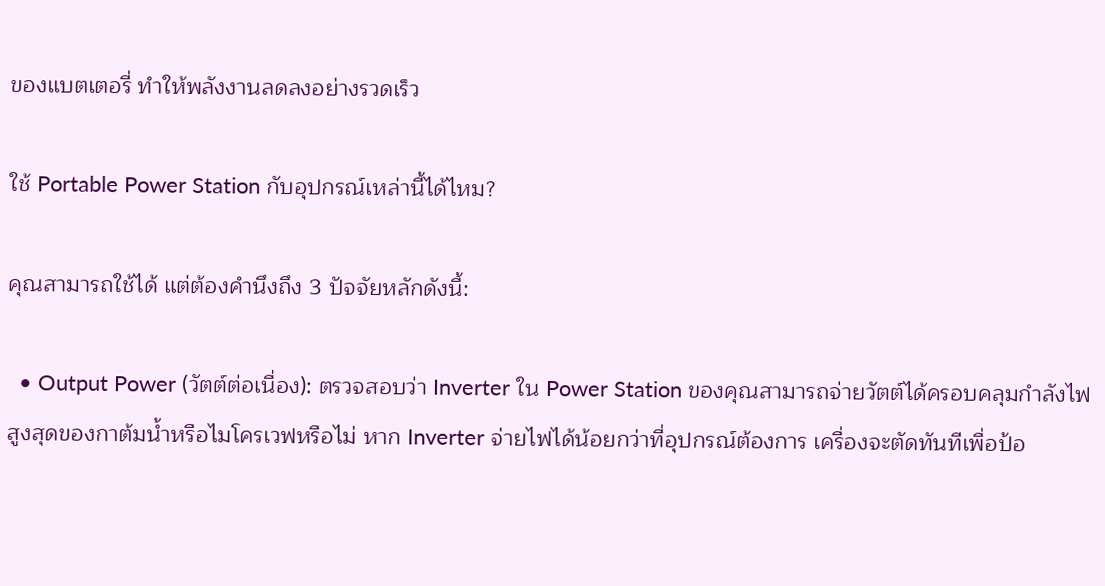ของแบตเตอรี่ ทำให้พลังงานลดลงอย่างรวดเร็ว

ใช้ Portable Power Station กับอุปกรณ์เหล่านี้ได้ไหม?

คุณสามารถใช้ได้ แต่ต้องคำนึงถึง 3 ปัจจัยหลักดังนี้:

  • Output Power (วัตต์ต่อเนื่อง): ตรวจสอบว่า Inverter ใน Power Station ของคุณสามารถจ่ายวัตต์ได้ครอบคลุมกำลังไฟสูงสุดของกาต้มน้ำหรือไมโครเวฟหรือไม่ หาก Inverter จ่ายไฟได้น้อยกว่าที่อุปกรณ์ต้องการ เครื่องจะตัดทันทีเพื่อป้อ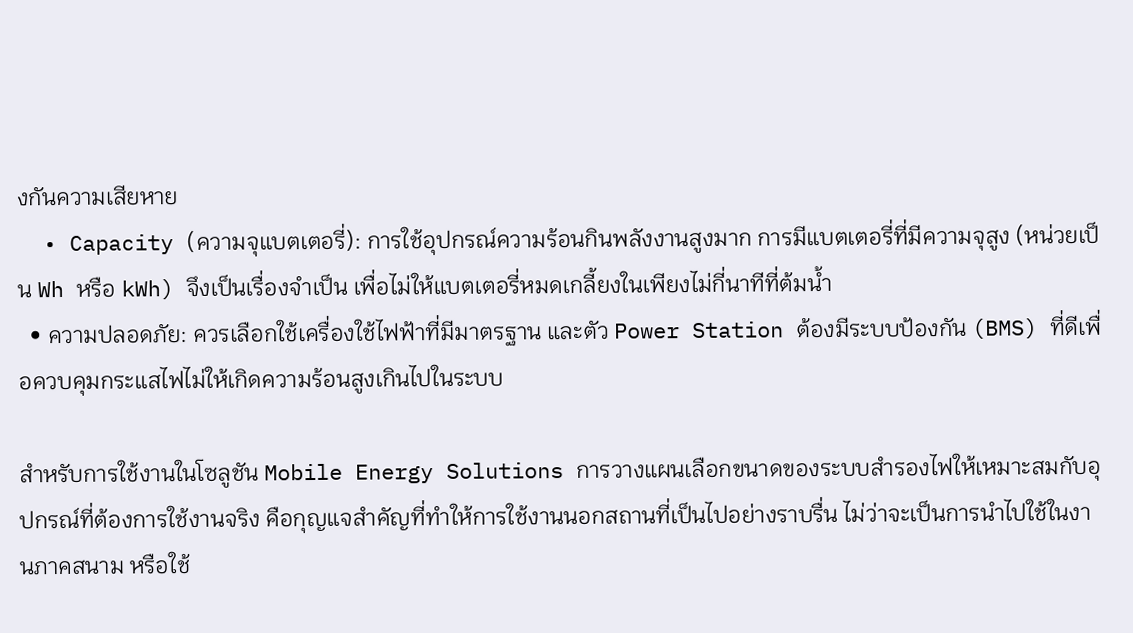งกันความเสียหาย
  • Capacity (ความจุแบตเตอรี่): การใช้อุปกรณ์ความร้อนกินพลังงานสูงมาก การมีแบตเตอรี่ที่มีความจุสูง (หน่วยเป็น Wh หรือ kWh) จึงเป็นเรื่องจำเป็น เพื่อไม่ให้แบตเตอรี่หมดเกลี้ยงในเพียงไม่กี่นาทีที่ต้มน้ำ
  • ความปลอดภัย: ควรเลือกใช้เครื่องใช้ไฟฟ้าที่มีมาตรฐาน และตัว Power Station ต้องมีระบบป้องกัน (BMS) ที่ดีเพื่อควบคุมกระแสไฟไม่ให้เกิดความร้อนสูงเกินไปในระบบ

สำหรับการใช้งานในโซลูชัน Mobile Energy Solutions การวางแผนเลือกขนาดของระบบสำรองไฟให้เหมาะสมกับอุปกรณ์ที่ต้องการใช้งานจริง คือกุญแจสำคัญที่ทำให้การใช้งานนอกสถานที่เป็นไปอย่างราบรื่น ไม่ว่าจะเป็นการนำไปใช้ในงานภาคสนาม หรือใช้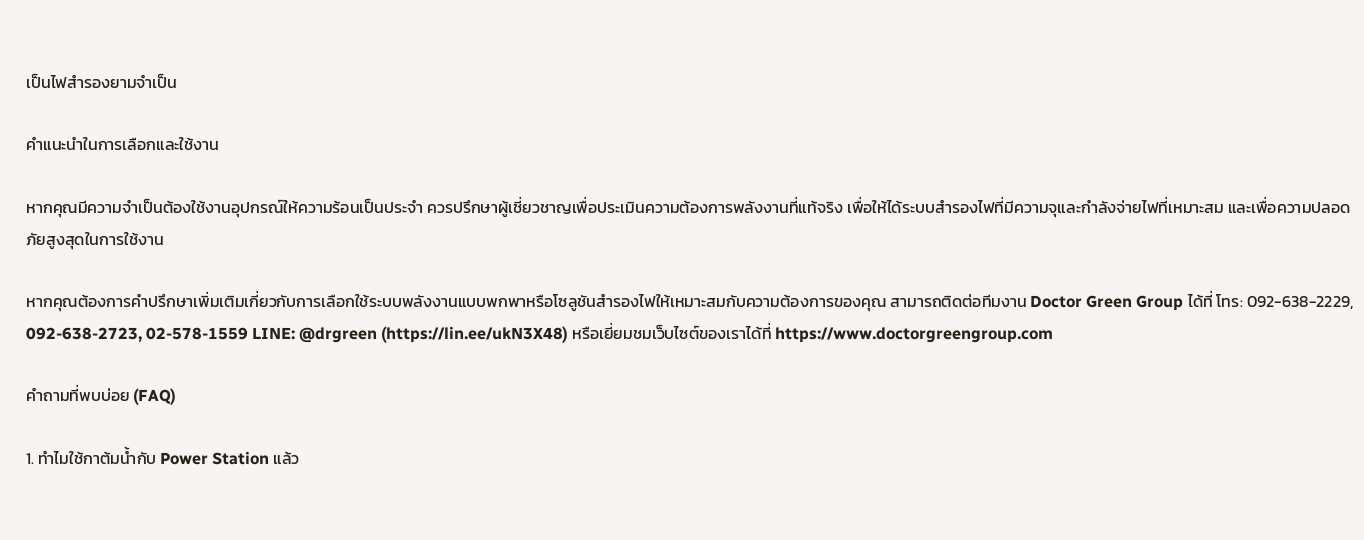เป็นไฟสำรองยามจำเป็น

คำแนะนำในการเลือกและใช้งาน

หากคุณมีความจำเป็นต้องใช้งานอุปกรณ์ให้ความร้อนเป็นประจำ ควรปรึกษาผู้เชี่ยวชาญเพื่อประเมินความต้องการพลังงานที่แท้จริง เพื่อให้ได้ระบบสำรองไฟที่มีความจุและกำลังจ่ายไฟที่เหมาะสม และเพื่อความปลอดภัยสูงสุดในการใช้งาน

หากคุณต้องการคำปรึกษาเพิ่มเติมเกี่ยวกับการเลือกใช้ระบบพลังงานแบบพกพาหรือโซลูชันสำรองไฟให้เหมาะสมกับความต้องการของคุณ สามารถติดต่อทีมงาน Doctor Green Group ได้ที่ โทร: 092-638-2229, 092-638-2723, 02-578-1559 LINE: @drgreen (https://lin.ee/ukN3X48) หรือเยี่ยมชมเว็บไซต์ของเราได้ที่ https://www.doctorgreengroup.com

คำถามที่พบบ่อย (FAQ)

1. ทำไมใช้กาต้มน้ำกับ Power Station แล้ว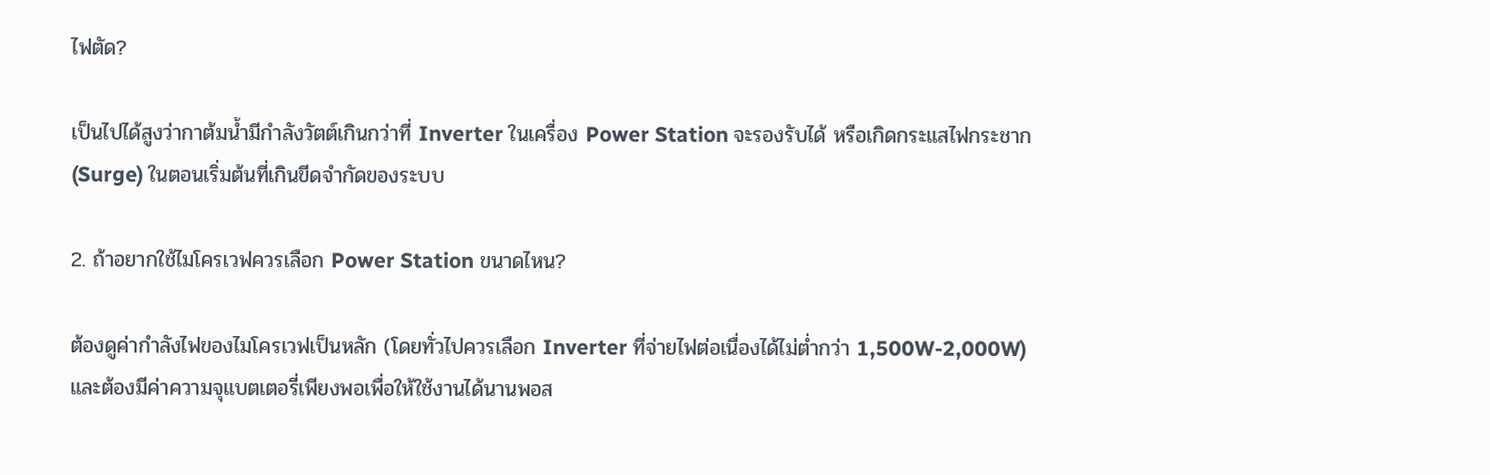ไฟตัด?

เป็นไปได้สูงว่ากาต้มน้ำมีกำลังวัตต์เกินกว่าที่ Inverter ในเครื่อง Power Station จะรองรับได้ หรือเกิดกระแสไฟกระชาก (Surge) ในตอนเริ่มต้นที่เกินขีดจำกัดของระบบ

2. ถ้าอยากใช้ไมโครเวฟควรเลือก Power Station ขนาดไหน?

ต้องดูค่ากำลังไฟของไมโครเวฟเป็นหลัก (โดยทั่วไปควรเลือก Inverter ที่จ่ายไฟต่อเนื่องได้ไม่ต่ำกว่า 1,500W-2,000W) และต้องมีค่าความจุแบตเตอรี่เพียงพอเพื่อให้ใช้งานได้นานพอส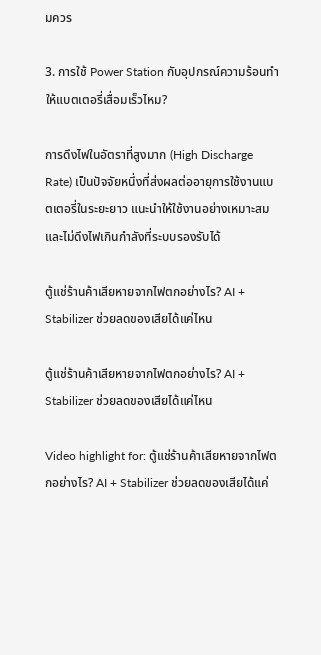มควร

3. การใช้ Power Station กับอุปกรณ์ความร้อนทำให้แบตเตอรี่เสื่อมเร็วไหม?

การดึงไฟในอัตราที่สูงมาก (High Discharge Rate) เป็นปัจจัยหนึ่งที่ส่งผลต่ออายุการใช้งานแบตเตอรี่ในระยะยาว แนะนำให้ใช้งานอย่างเหมาะสมและไม่ดึงไฟเกินกำลังที่ระบบรองรับได้

ตู้แช่ร้านค้าเสียหายจากไฟตกอย่างไร? AI + Stabilizer ช่วยลดของเสียได้แค่ไหน

ตู้แช่ร้านค้าเสียหายจากไฟตกอย่างไร? AI + Stabilizer ช่วยลดของเสียได้แค่ไหน

Video highlight for: ตู้แช่ร้านค้าเสียหายจากไฟตกอย่างไร? AI + Stabilizer ช่วยลดของเสียได้แค่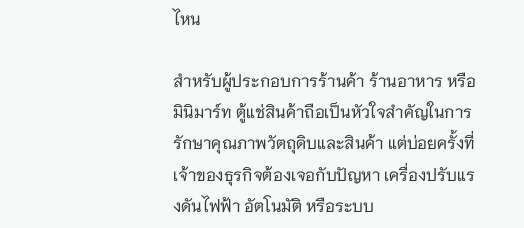ไหน

สำหรับผู้ประกอบการร้านค้า ร้านอาหาร หรือมินิมาร์ท ตู้แช่สินค้าถือเป็นหัวใจสำคัญในการรักษาคุณภาพวัตถุดิบและสินค้า แต่บ่อยครั้งที่เจ้าของธุรกิจต้องเจอกับปัญหา เครื่องปรับแรงดันไฟฟ้า อัตโนมัติ หรือระบบ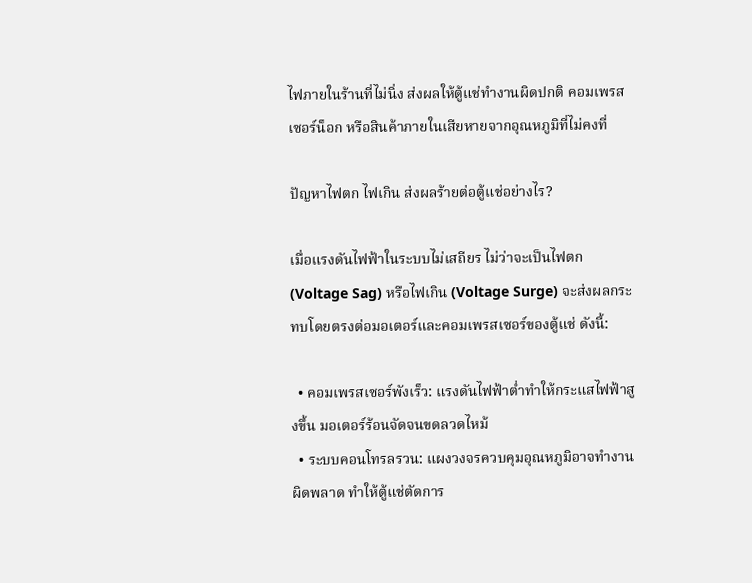ไฟภายในร้านที่ไม่นิ่ง ส่งผลให้ตู้แช่ทำงานผิดปกติ คอมเพรสเซอร์น็อก หรือสินค้าภายในเสียหายจากอุณหภูมิที่ไม่คงที่

ปัญหาไฟตก ไฟเกิน ส่งผลร้ายต่อตู้แช่อย่างไร?

เมื่อแรงดันไฟฟ้าในระบบไม่เสถียร ไม่ว่าจะเป็นไฟตก (Voltage Sag) หรือไฟเกิน (Voltage Surge) จะส่งผลกระทบโดยตรงต่อมอเตอร์และคอมเพรสเซอร์ของตู้แช่ ดังนี้:

  • คอมเพรสเซอร์พังเร็ว: แรงดันไฟฟ้าต่ำทำให้กระแสไฟฟ้าสูงขึ้น มอเตอร์ร้อนจัดจนขดลวดไหม้
  • ระบบคอนโทรลรวน: แผงวงจรควบคุมอุณหภูมิอาจทำงานผิดพลาด ทำให้ตู้แช่ตัดการ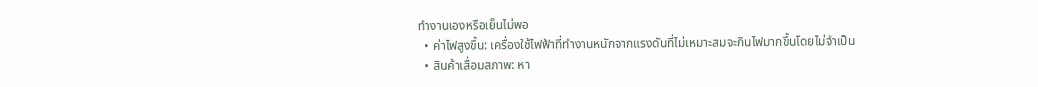ทำงานเองหรือเย็นไม่พอ
  • ค่าไฟสูงขึ้น: เครื่องใช้ไฟฟ้าที่ทำงานหนักจากแรงดันที่ไม่เหมาะสมจะกินไฟมากขึ้นโดยไม่จำเป็น
  • สินค้าเสื่อมสภาพ: หา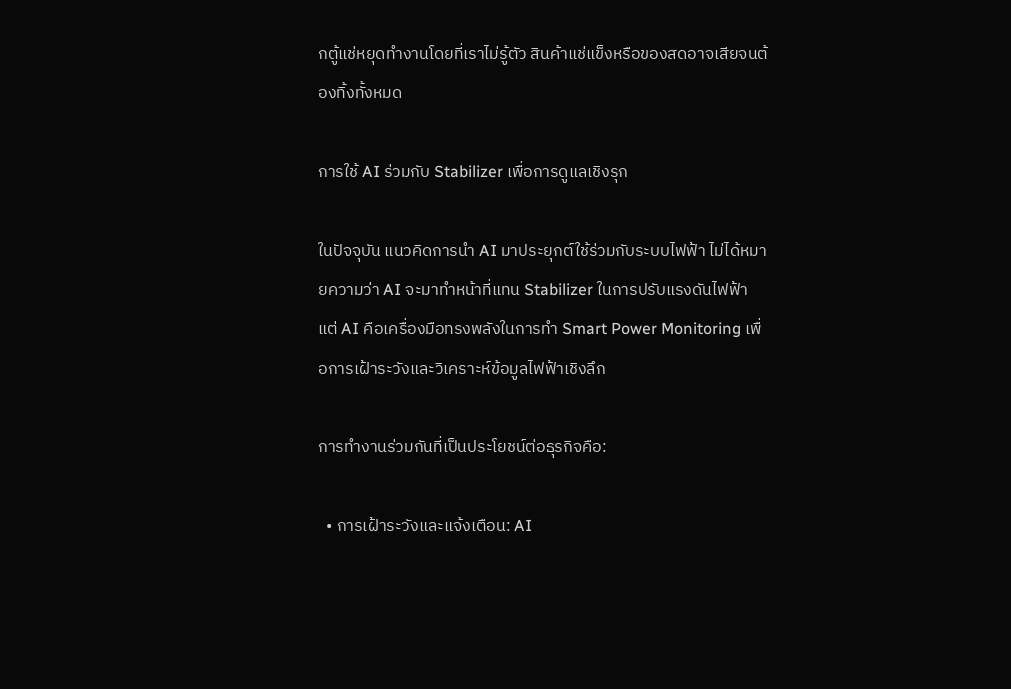กตู้แช่หยุดทำงานโดยที่เราไม่รู้ตัว สินค้าแช่แข็งหรือของสดอาจเสียจนต้องทิ้งทั้งหมด

การใช้ AI ร่วมกับ Stabilizer เพื่อการดูแลเชิงรุก

ในปัจจุบัน แนวคิดการนำ AI มาประยุกต์ใช้ร่วมกับระบบไฟฟ้า ไม่ได้หมายความว่า AI จะมาทำหน้าที่แทน Stabilizer ในการปรับแรงดันไฟฟ้า แต่ AI คือเครื่องมือทรงพลังในการทำ Smart Power Monitoring เพื่อการเฝ้าระวังและวิเคราะห์ข้อมูลไฟฟ้าเชิงลึก

การทำงานร่วมกันที่เป็นประโยชน์ต่อธุรกิจคือ:

  • การเฝ้าระวังและแจ้งเตือน: AI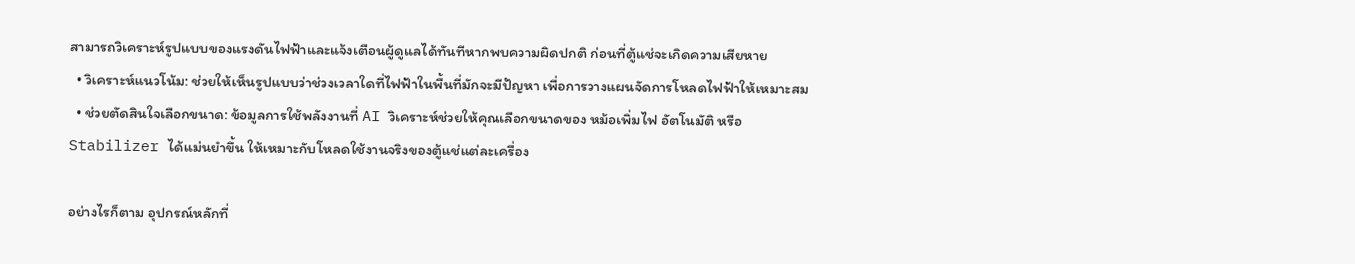สามารถวิเคราะห์รูปแบบของแรงดันไฟฟ้าและแจ้งเตือนผู้ดูแลได้ทันทีหากพบความผิดปกติ ก่อนที่ตู้แช่จะเกิดความเสียหาย
  • วิเคราะห์แนวโน้ม: ช่วยให้เห็นรูปแบบว่าช่วงเวลาใดที่ไฟฟ้าในพื้นที่มักจะมีปัญหา เพื่อการวางแผนจัดการโหลดไฟฟ้าให้เหมาะสม
  • ช่วยตัดสินใจเลือกขนาด: ข้อมูลการใช้พลังงานที่ AI วิเคราะห์ช่วยให้คุณเลือกขนาดของ หม้อเพิ่มไฟ อัตโนมัติ หรือ Stabilizer ได้แม่นยำขึ้น ให้เหมาะกับโหลดใช้งานจริงของตู้แช่แต่ละเครื่อง

อย่างไรก็ตาม อุปกรณ์หลักที่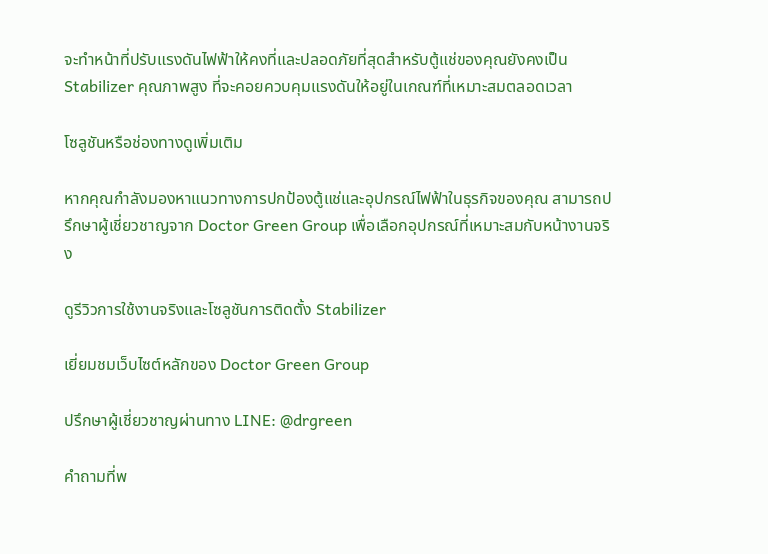จะทำหน้าที่ปรับแรงดันไฟฟ้าให้คงที่และปลอดภัยที่สุดสำหรับตู้แช่ของคุณยังคงเป็น Stabilizer คุณภาพสูง ที่จะคอยควบคุมแรงดันให้อยู่ในเกณฑ์ที่เหมาะสมตลอดเวลา

โซลูชันหรือช่องทางดูเพิ่มเติม

หากคุณกำลังมองหาแนวทางการปกป้องตู้แช่และอุปกรณ์ไฟฟ้าในธุรกิจของคุณ สามารถปรึกษาผู้เชี่ยวชาญจาก Doctor Green Group เพื่อเลือกอุปกรณ์ที่เหมาะสมกับหน้างานจริง

ดูรีวิวการใช้งานจริงและโซลูชันการติดตั้ง Stabilizer

เยี่ยมชมเว็บไซต์หลักของ Doctor Green Group

ปรึกษาผู้เชี่ยวชาญผ่านทาง LINE: @drgreen

คำถามที่พ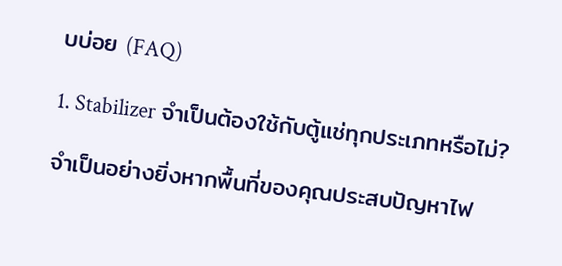บบ่อย (FAQ)

1. Stabilizer จำเป็นต้องใช้กับตู้แช่ทุกประเภทหรือไม่?

จำเป็นอย่างยิ่งหากพื้นที่ของคุณประสบปัญหาไฟ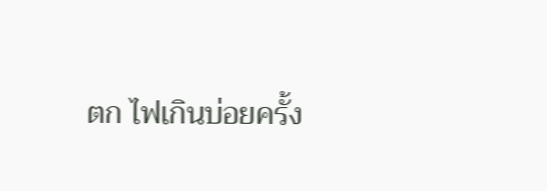ตก ไฟเกินบ่อยครั้ง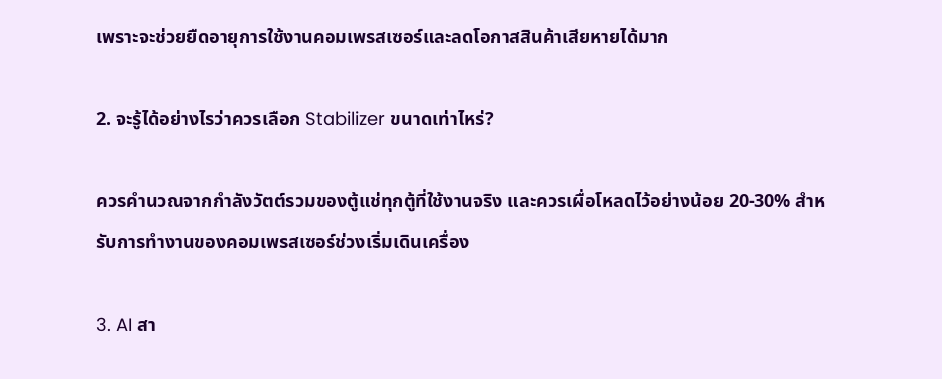เพราะจะช่วยยืดอายุการใช้งานคอมเพรสเซอร์และลดโอกาสสินค้าเสียหายได้มาก

2. จะรู้ได้อย่างไรว่าควรเลือก Stabilizer ขนาดเท่าไหร่?

ควรคำนวณจากกำลังวัตต์รวมของตู้แช่ทุกตู้ที่ใช้งานจริง และควรเผื่อโหลดไว้อย่างน้อย 20-30% สำหรับการทำงานของคอมเพรสเซอร์ช่วงเริ่มเดินเครื่อง

3. AI สา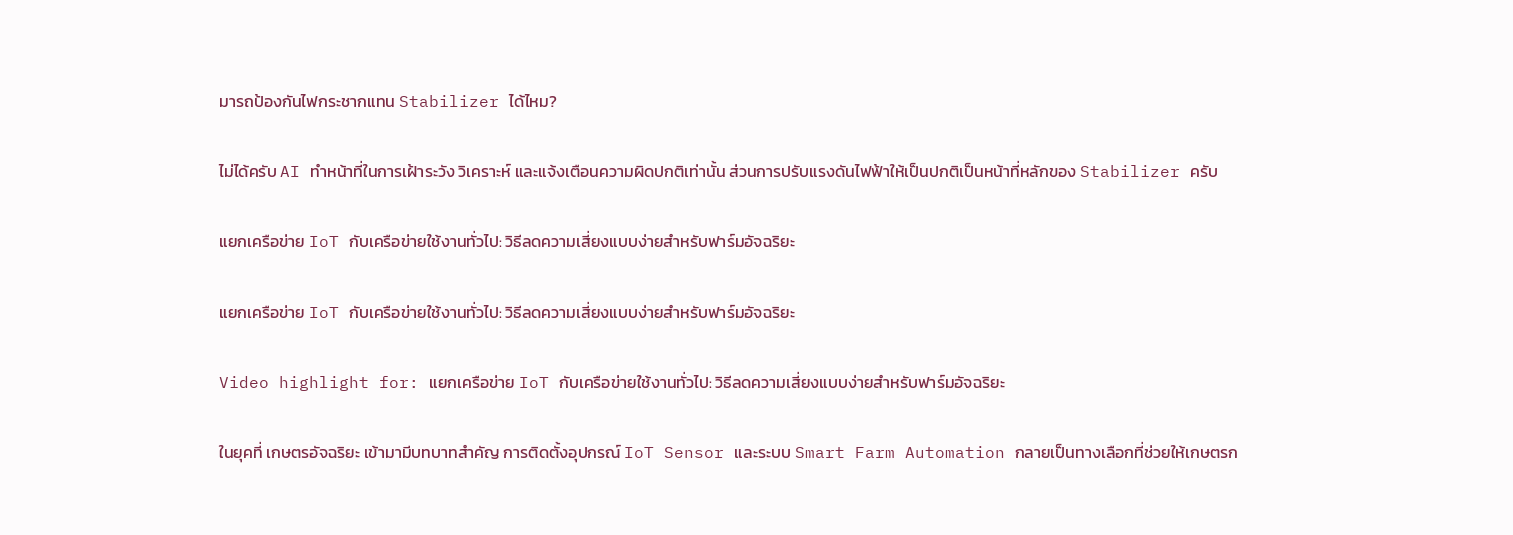มารถป้องกันไฟกระชากแทน Stabilizer ได้ไหม?

ไม่ได้ครับ AI ทำหน้าที่ในการเฝ้าระวัง วิเคราะห์ และแจ้งเตือนความผิดปกติเท่านั้น ส่วนการปรับแรงดันไฟฟ้าให้เป็นปกติเป็นหน้าที่หลักของ Stabilizer ครับ

แยกเครือข่าย IoT กับเครือข่ายใช้งานทั่วไป: วิธีลดความเสี่ยงแบบง่ายสำหรับฟาร์มอัจฉริยะ

แยกเครือข่าย IoT กับเครือข่ายใช้งานทั่วไป: วิธีลดความเสี่ยงแบบง่ายสำหรับฟาร์มอัจฉริยะ

Video highlight for: แยกเครือข่าย IoT กับเครือข่ายใช้งานทั่วไป: วิธีลดความเสี่ยงแบบง่ายสำหรับฟาร์มอัจฉริยะ

ในยุคที่ เกษตรอัจฉริยะ เข้ามามีบทบาทสำคัญ การติดตั้งอุปกรณ์ IoT Sensor และระบบ Smart Farm Automation กลายเป็นทางเลือกที่ช่วยให้เกษตรก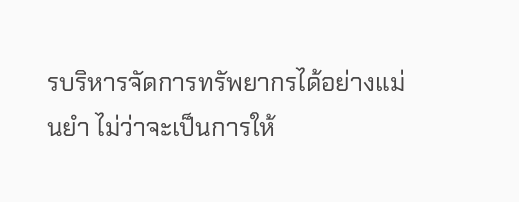รบริหารจัดการทรัพยากรได้อย่างแม่นยำ ไม่ว่าจะเป็นการให้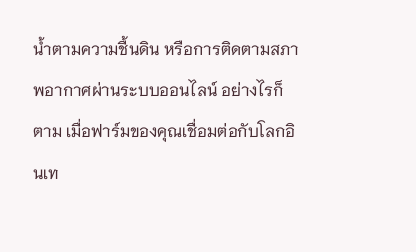น้ำตามความชื้นดิน หรือการติดตามสภาพอากาศผ่านระบบออนไลน์ อย่างไรก็ตาม เมื่อฟาร์มของคุณเชื่อมต่อกับโลกอินเท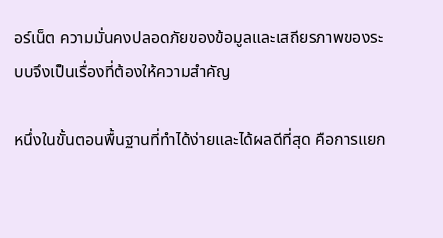อร์เน็ต ความมั่นคงปลอดภัยของข้อมูลและเสถียรภาพของระบบจึงเป็นเรื่องที่ต้องให้ความสำคัญ

หนึ่งในขั้นตอนพื้นฐานที่ทำได้ง่ายและได้ผลดีที่สุด คือการแยก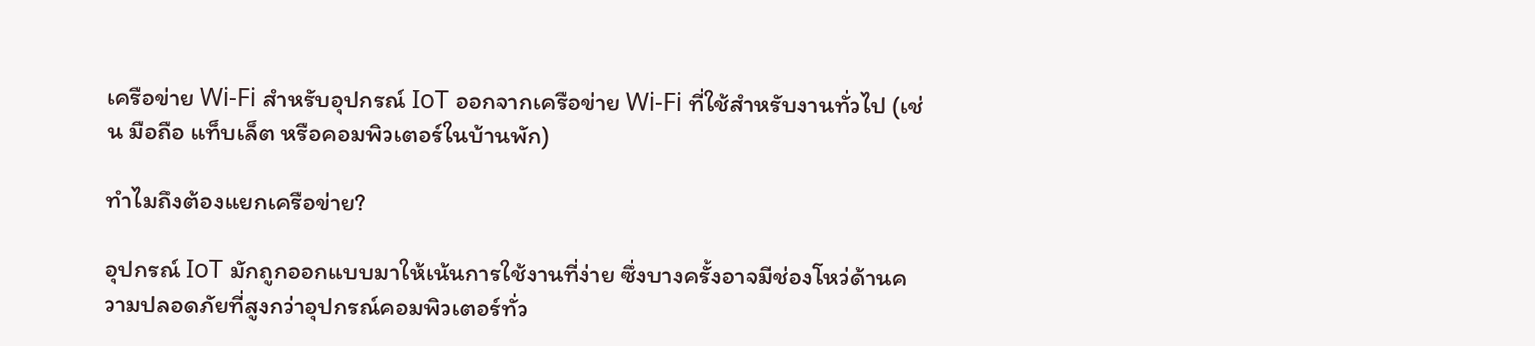เครือข่าย Wi-Fi สำหรับอุปกรณ์ IoT ออกจากเครือข่าย Wi-Fi ที่ใช้สำหรับงานทั่วไป (เช่น มือถือ แท็บเล็ต หรือคอมพิวเตอร์ในบ้านพัก)

ทำไมถึงต้องแยกเครือข่าย?

อุปกรณ์ IoT มักถูกออกแบบมาให้เน้นการใช้งานที่ง่าย ซึ่งบางครั้งอาจมีช่องโหว่ด้านความปลอดภัยที่สูงกว่าอุปกรณ์คอมพิวเตอร์ทั่ว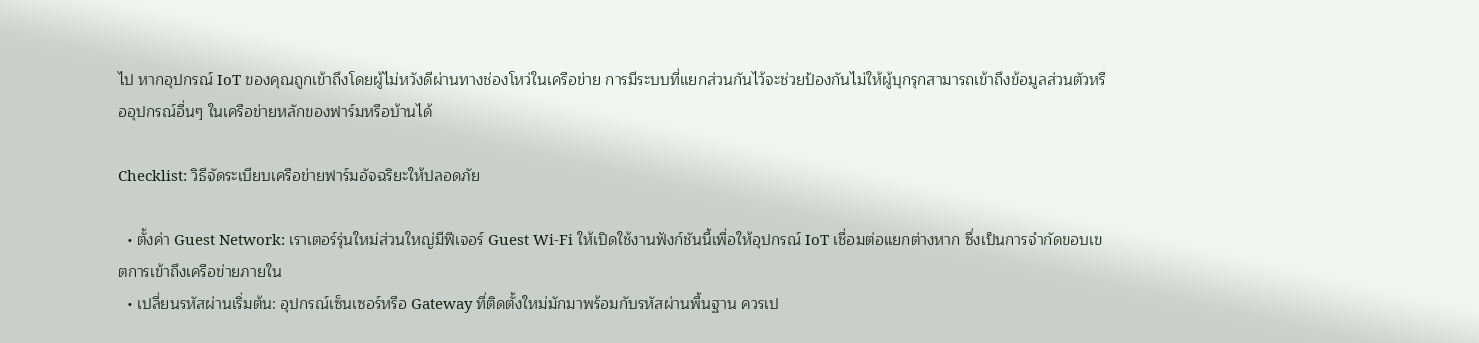ไป หากอุปกรณ์ IoT ของคุณถูกเข้าถึงโดยผู้ไม่หวังดีผ่านทางช่องโหว่ในเครือข่าย การมีระบบที่แยกส่วนกันไว้จะช่วยป้องกันไม่ให้ผู้บุกรุกสามารถเข้าถึงข้อมูลส่วนตัวหรืออุปกรณ์อื่นๆ ในเครือข่ายหลักของฟาร์มหรือบ้านได้

Checklist: วิธีจัดระเบียบเครือข่ายฟาร์มอัจฉริยะให้ปลอดภัย

  • ตั้งค่า Guest Network: เราเตอร์รุ่นใหม่ส่วนใหญ่มีฟีเจอร์ Guest Wi-Fi ให้เปิดใช้งานฟังก์ชันนี้เพื่อให้อุปกรณ์ IoT เชื่อมต่อแยกต่างหาก ซึ่งเป็นการจำกัดขอบเขตการเข้าถึงเครือข่ายภายใน
  • เปลี่ยนรหัสผ่านเริ่มต้น: อุปกรณ์เซ็นเซอร์หรือ Gateway ที่ติดตั้งใหม่มักมาพร้อมกับรหัสผ่านพื้นฐาน ควรเป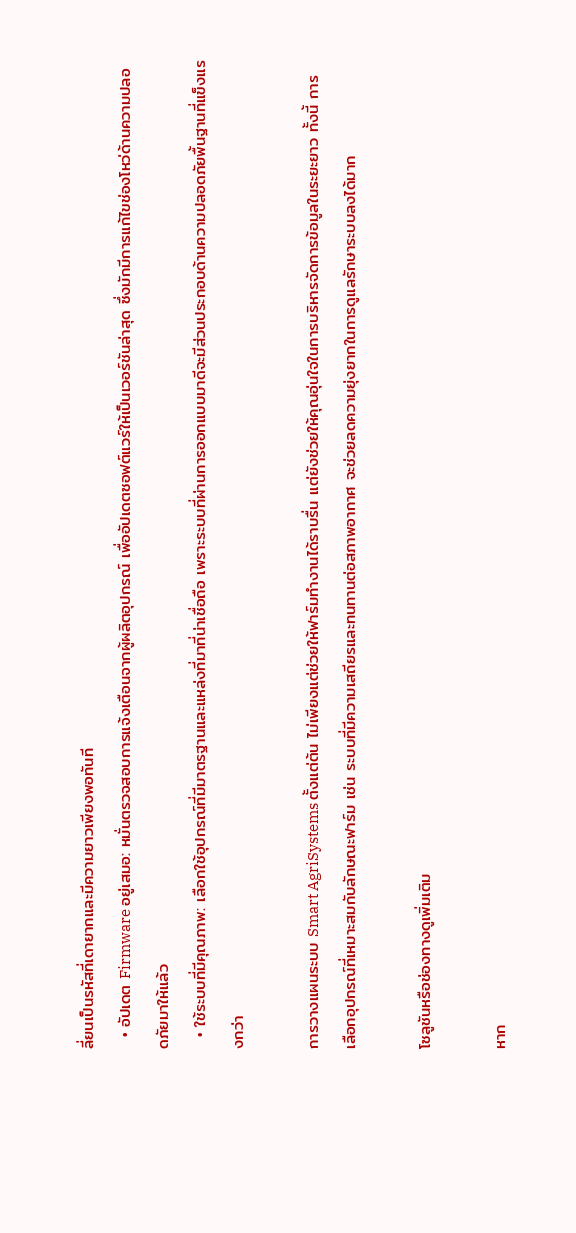ลี่ยนเป็นรหัสที่เดายากและมีความยาวเพียงพอทันที
  • อัปเดต Firmware อยู่เสมอ: หมั่นตรวจสอบการแจ้งเตือนจากผู้ผลิตอุปกรณ์ เพื่ออัปเดตซอฟต์แวร์ให้เป็นเวอร์ชันล่าสุด ซึ่งมักมีการแก้ไขช่องโหว่ด้านความปลอดภัยมาให้แล้ว
  • ใช้ระบบที่มีคุณภาพ: เลือกใช้อุปกรณ์ที่มีมาตรฐานและแหล่งที่มาที่น่าเชื่อถือ เพราะระบบที่ผ่านการออกแบบมาดีจะมีส่วนประกอบด้านความปลอดภัยพื้นฐานที่แข็งแรงกว่า

การวางแผนระบบ Smart AgriSystems ตั้งแต่ต้น ไม่เพียงแต่ช่วยให้ฟาร์มทำงานได้ราบรื่น แต่ยังช่วยให้คุณอุ่นใจในการบริหารจัดการข้อมูลในระยะยาว ทั้งนี้ การเลือกอุปกรณ์ที่เหมาะสมกับลักษณะฟาร์ม เช่น ระบบที่มีความเสถียรและทนทานต่อสภาพอากาศ จะช่วยลดความยุ่งยากในการดูแลรักษาระบบลงได้มาก

โซลูชันหรือช่องทางดูเพิ่มเติม

หาก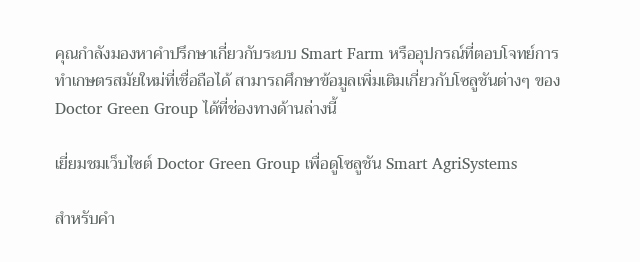คุณกำลังมองหาคำปรึกษาเกี่ยวกับระบบ Smart Farm หรืออุปกรณ์ที่ตอบโจทย์การทำเกษตรสมัยใหม่ที่เชื่อถือได้ สามารถศึกษาข้อมูลเพิ่มเติมเกี่ยวกับโซลูชันต่างๆ ของ Doctor Green Group ได้ที่ช่องทางด้านล่างนี้

เยี่ยมชมเว็บไซต์ Doctor Green Group เพื่อดูโซลูชัน Smart AgriSystems

สำหรับคำ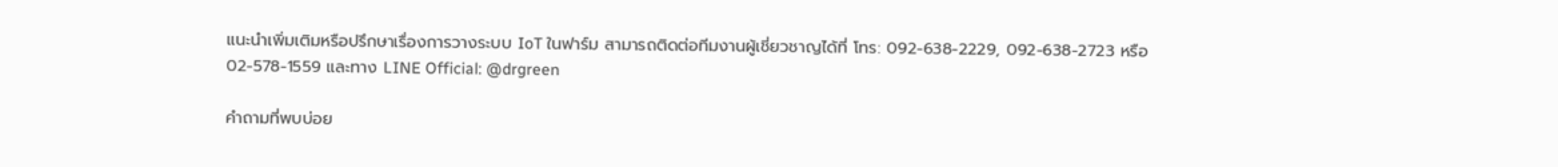แนะนำเพิ่มเติมหรือปรึกษาเรื่องการวางระบบ IoT ในฟาร์ม สามารถติดต่อทีมงานผู้เชี่ยวชาญได้ที่ โทร: 092-638-2229, 092-638-2723 หรือ 02-578-1559 และทาง LINE Official: @drgreen

คำถามที่พบบ่อย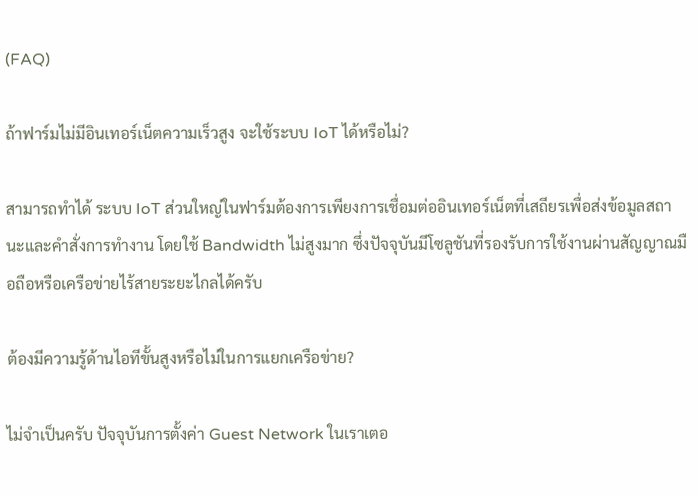(FAQ)

ถ้าฟาร์มไม่มีอินเทอร์เน็ตความเร็วสูง จะใช้ระบบ IoT ได้หรือไม่?

สามารถทำได้ ระบบ IoT ส่วนใหญ่ในฟาร์มต้องการเพียงการเชื่อมต่ออินเทอร์เน็ตที่เสถียรเพื่อส่งข้อมูลสถานะและคำสั่งการทำงาน โดยใช้ Bandwidth ไม่สูงมาก ซึ่งปัจจุบันมีโซลูชันที่รองรับการใช้งานผ่านสัญญาณมือถือหรือเครือข่ายไร้สายระยะไกลได้ครับ

ต้องมีความรู้ด้านไอทีขั้นสูงหรือไม่ในการแยกเครือข่าย?

ไม่จำเป็นครับ ปัจจุบันการตั้งค่า Guest Network ในเราเตอ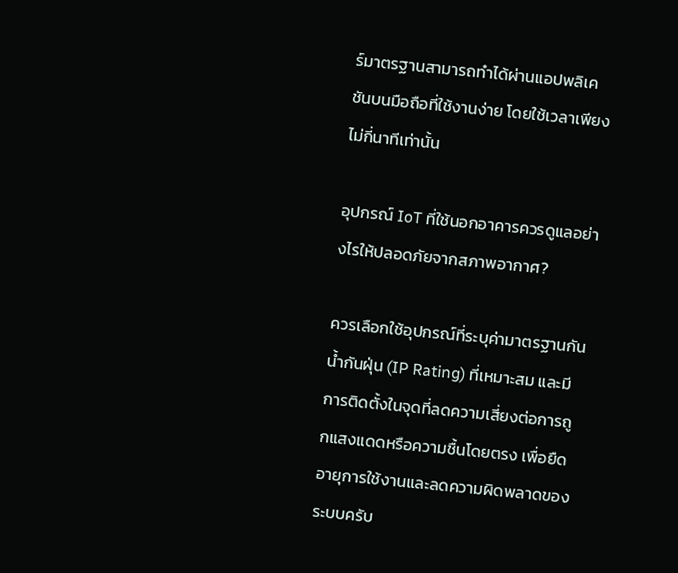ร์มาตรฐานสามารถทำได้ผ่านแอปพลิเคชันบนมือถือที่ใช้งานง่าย โดยใช้เวลาเพียงไม่กี่นาทีเท่านั้น

อุปกรณ์ IoT ที่ใช้นอกอาคารควรดูแลอย่างไรให้ปลอดภัยจากสภาพอากาศ?

ควรเลือกใช้อุปกรณ์ที่ระบุค่ามาตรฐานกันน้ำกันฝุ่น (IP Rating) ที่เหมาะสม และมีการติดตั้งในจุดที่ลดความเสี่ยงต่อการถูกแสงแดดหรือความชื้นโดยตรง เพื่อยืดอายุการใช้งานและลดความผิดพลาดของระบบครับ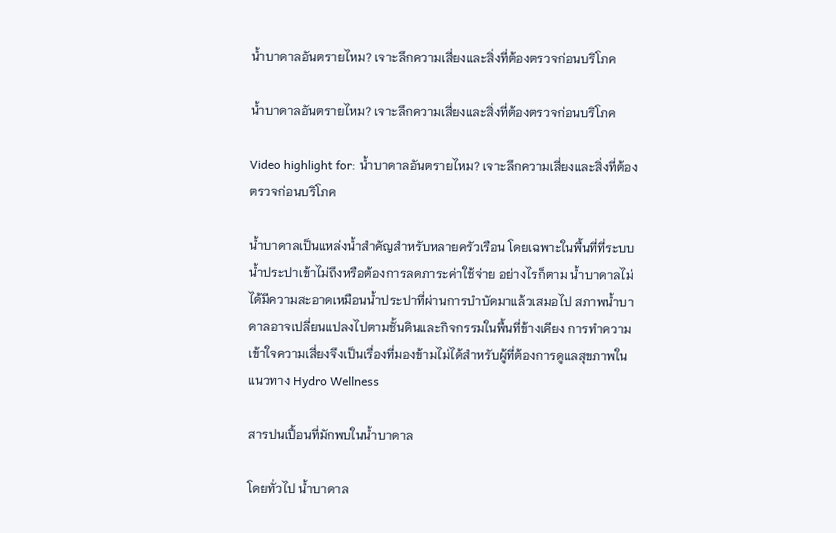น้ำบาดาลอันตรายไหม? เจาะลึกความเสี่ยงและสิ่งที่ต้องตรวจก่อนบริโภค

น้ำบาดาลอันตรายไหม? เจาะลึกความเสี่ยงและสิ่งที่ต้องตรวจก่อนบริโภค

Video highlight for: น้ำบาดาลอันตรายไหม? เจาะลึกความเสี่ยงและสิ่งที่ต้องตรวจก่อนบริโภค

น้ำบาดาลเป็นแหล่งน้ำสำคัญสำหรับหลายครัวเรือน โดยเฉพาะในพื้นที่ที่ระบบน้ำประปาเข้าไม่ถึงหรือต้องการลดภาระค่าใช้จ่าย อย่างไรก็ตาม น้ำบาดาลไม่ได้มีความสะอาดเหมือนน้ำประปาที่ผ่านการบำบัดมาแล้วเสมอไป สภาพน้ำบาดาลอาจเปลี่ยนแปลงไปตามชั้นดินและกิจกรรมในพื้นที่ข้างเคียง การทำความเข้าใจความเสี่ยงจึงเป็นเรื่องที่มองข้ามไม่ได้สำหรับผู้ที่ต้องการดูแลสุขภาพในแนวทาง Hydro Wellness

สารปนเปื้อนที่มักพบในน้ำบาดาล

โดยทั่วไป น้ำบาดาล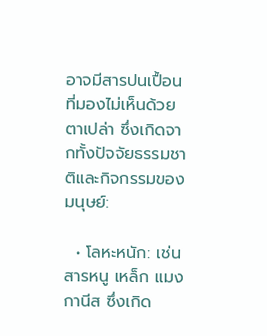อาจมีสารปนเปื้อนที่มองไม่เห็นด้วยตาเปล่า ซึ่งเกิดจากทั้งปัจจัยธรรมชาติและกิจกรรมของมนุษย์:

  • โลหะหนัก: เช่น สารหนู เหล็ก แมงกานีส ซึ่งเกิด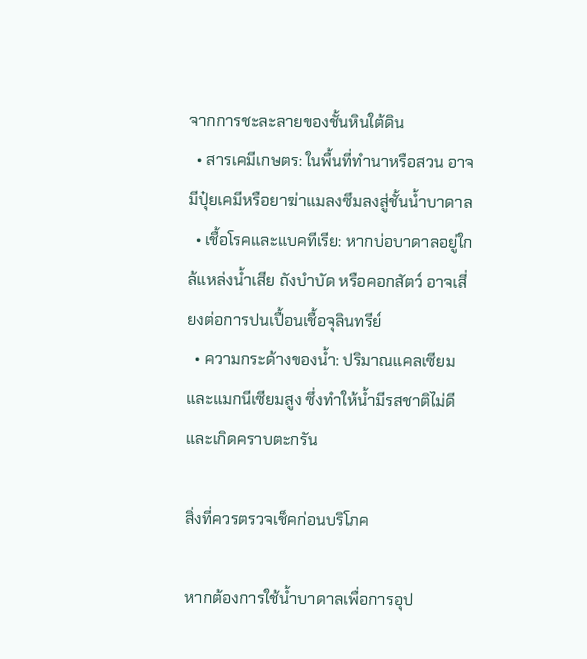จากการชะละลายของชั้นหินใต้ดิน
  • สารเคมีเกษตร: ในพื้นที่ทำนาหรือสวน อาจมีปุ๋ยเคมีหรือยาฆ่าแมลงซึมลงสู่ชั้นน้ำบาดาล
  • เชื้อโรคและแบคทีเรีย: หากบ่อบาดาลอยู่ใกล้แหล่งน้ำเสีย ถังบำบัด หรือคอกสัตว์ อาจเสี่ยงต่อการปนเปื้อนเชื้อจุลินทรีย์
  • ความกระด้างของน้ำ: ปริมาณแคลเซียมและแมกนีเซียมสูง ซึ่งทำให้น้ำมีรสชาติไม่ดีและเกิดคราบตะกรัน

สิ่งที่ควรตรวจเช็คก่อนบริโภค

หากต้องการใช้น้ำบาดาลเพื่อการอุป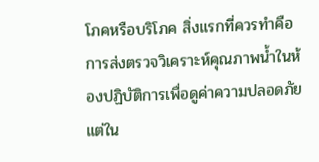โภคหรือบริโภค สิ่งแรกที่ควรทำคือการส่งตรวจวิเคราะห์คุณภาพน้ำในห้องปฏิบัติการเพื่อดูค่าความปลอดภัย แต่ใน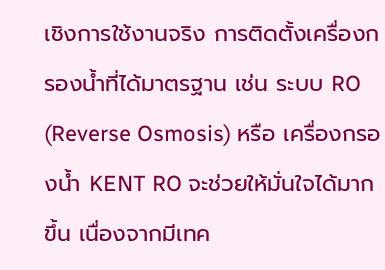เชิงการใช้งานจริง การติดตั้งเครื่องกรองน้ำที่ได้มาตรฐาน เช่น ระบบ RO (Reverse Osmosis) หรือ เครื่องกรองน้ำ KENT RO จะช่วยให้มั่นใจได้มากขึ้น เนื่องจากมีเทค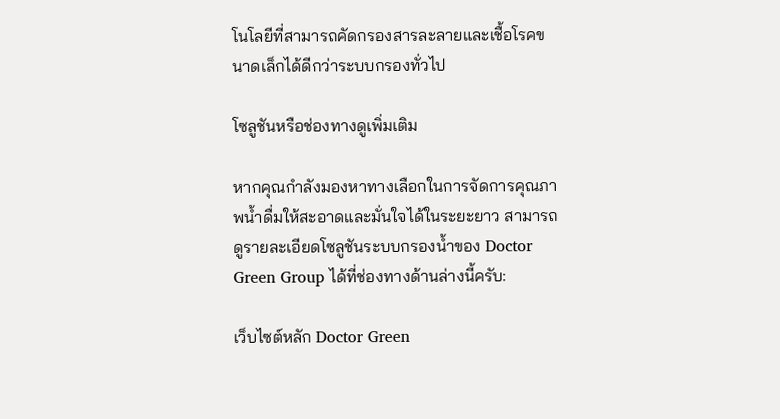โนโลยีที่สามารถคัดกรองสารละลายและเชื้อโรคขนาดเล็กได้ดีกว่าระบบกรองทั่วไป

โซลูชันหรือช่องทางดูเพิ่มเติม

หากคุณกำลังมองหาทางเลือกในการจัดการคุณภาพน้ำดื่มให้สะอาดและมั่นใจได้ในระยะยาว สามารถดูรายละเอียดโซลูชันระบบกรองน้ำของ Doctor Green Group ได้ที่ช่องทางด้านล่างนี้ครับ:

เว็บไซต์หลัก Doctor Green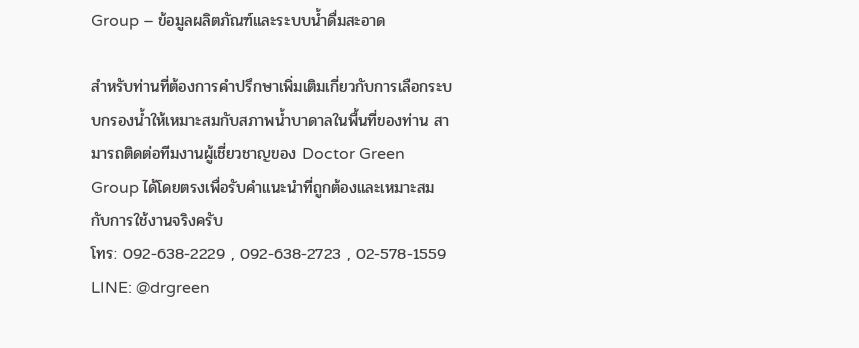Group – ข้อมูลผลิตภัณฑ์และระบบน้ำดื่มสะอาด

สำหรับท่านที่ต้องการคำปรึกษาเพิ่มเติมเกี่ยวกับการเลือกระบบกรองน้ำให้เหมาะสมกับสภาพน้ำบาดาลในพื้นที่ของท่าน สามารถติดต่อทีมงานผู้เชี่ยวชาญของ Doctor Green Group ได้โดยตรงเพื่อรับคำแนะนำที่ถูกต้องและเหมาะสมกับการใช้งานจริงครับ
โทร: 092-638-2229 , 092-638-2723 , 02-578-1559
LINE: @drgreen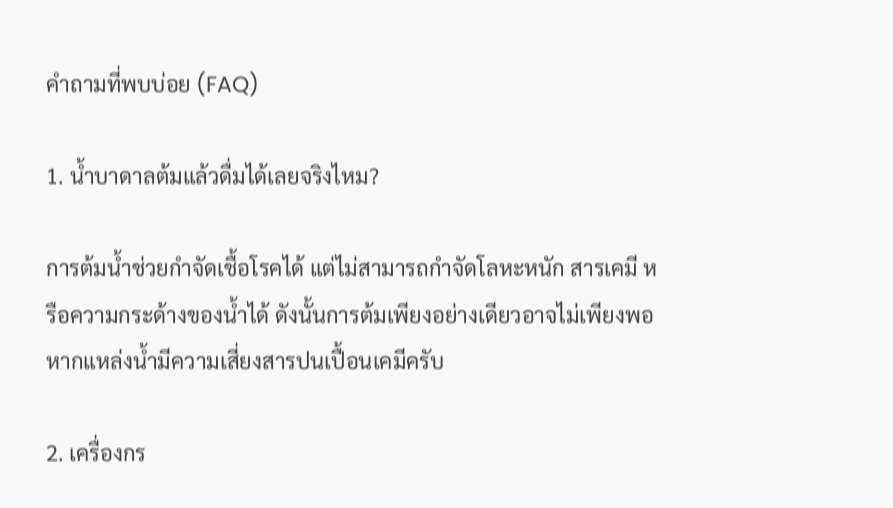คำถามที่พบบ่อย (FAQ)

1. น้ำบาดาลต้มแล้วดื่มได้เลยจริงไหม?

การต้มน้ำช่วยกำจัดเชื้อโรคได้ แต่ไม่สามารถกำจัดโลหะหนัก สารเคมี หรือความกระด้างของน้ำได้ ดังนั้นการต้มเพียงอย่างเดียวอาจไม่เพียงพอหากแหล่งน้ำมีความเสี่ยงสารปนเปื้อนเคมีครับ

2. เครื่องกร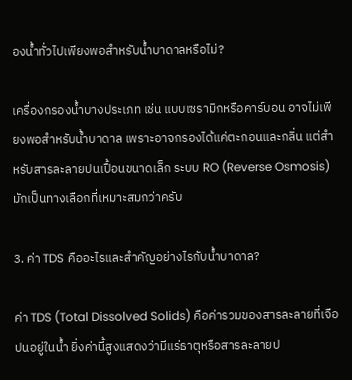องน้ำทั่วไปเพียงพอสำหรับน้ำบาดาลหรือไม่?

เครื่องกรองน้ำบางประเภท เช่น แบบเซรามิกหรือคาร์บอน อาจไม่เพียงพอสำหรับน้ำบาดาล เพราะอาจกรองได้แค่ตะกอนและกลิ่น แต่สำหรับสารละลายปนเปื้อนขนาดเล็ก ระบบ RO (Reverse Osmosis) มักเป็นทางเลือกที่เหมาะสมกว่าครับ

3. ค่า TDS คืออะไรและสำคัญอย่างไรกับน้ำบาดาล?

ค่า TDS (Total Dissolved Solids) คือค่ารวมของสารละลายที่เจือปนอยู่ในน้ำ ยิ่งค่านี้สูงแสดงว่ามีแร่ธาตุหรือสารละลายป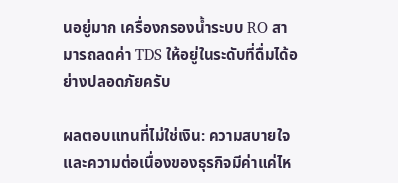นอยู่มาก เครื่องกรองน้ำระบบ RO สามารถลดค่า TDS ให้อยู่ในระดับที่ดื่มได้อย่างปลอดภัยครับ

ผลตอบแทนที่ไม่ใช่เงิน: ความสบายใจและความต่อเนื่องของธุรกิจมีค่าแค่ไห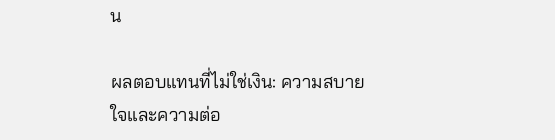น

ผลตอบแทนที่ไม่ใช่เงิน: ความสบายใจและความต่อ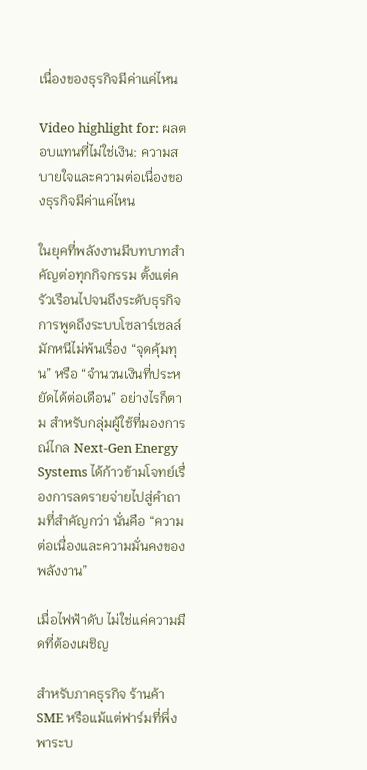เนื่องของธุรกิจมีค่าแค่ไหน

Video highlight for: ผลตอบแทนที่ไม่ใช่เงิน: ความสบายใจและความต่อเนื่องของธุรกิจมีค่าแค่ไหน

ในยุคที่พลังงานมีบทบาทสำคัญต่อทุกกิจกรรม ตั้งแต่ครัวเรือนไปจนถึงระดับธุรกิจ การพูดถึงระบบโซลาร์เซลล์มักหนีไม่พ้นเรื่อง “จุดคุ้มทุน” หรือ “จำนวนเงินที่ประหยัดได้ต่อเดือน” อย่างไรก็ตาม สำหรับกลุ่มผู้ใช้ที่มองการณ์ไกล Next-Gen Energy Systems ได้ก้าวข้ามโจทย์เรื่องการลดรายจ่ายไปสู่คำถามที่สำคัญกว่า นั่นคือ “ความต่อเนื่องและความมั่นคงของพลังงาน”

เมื่อไฟฟ้าดับ ไม่ใช่แค่ความมืดที่ต้องเผชิญ

สำหรับภาคธุรกิจ ร้านค้า SME หรือแม้แต่ฟาร์มที่พึ่งพาระบ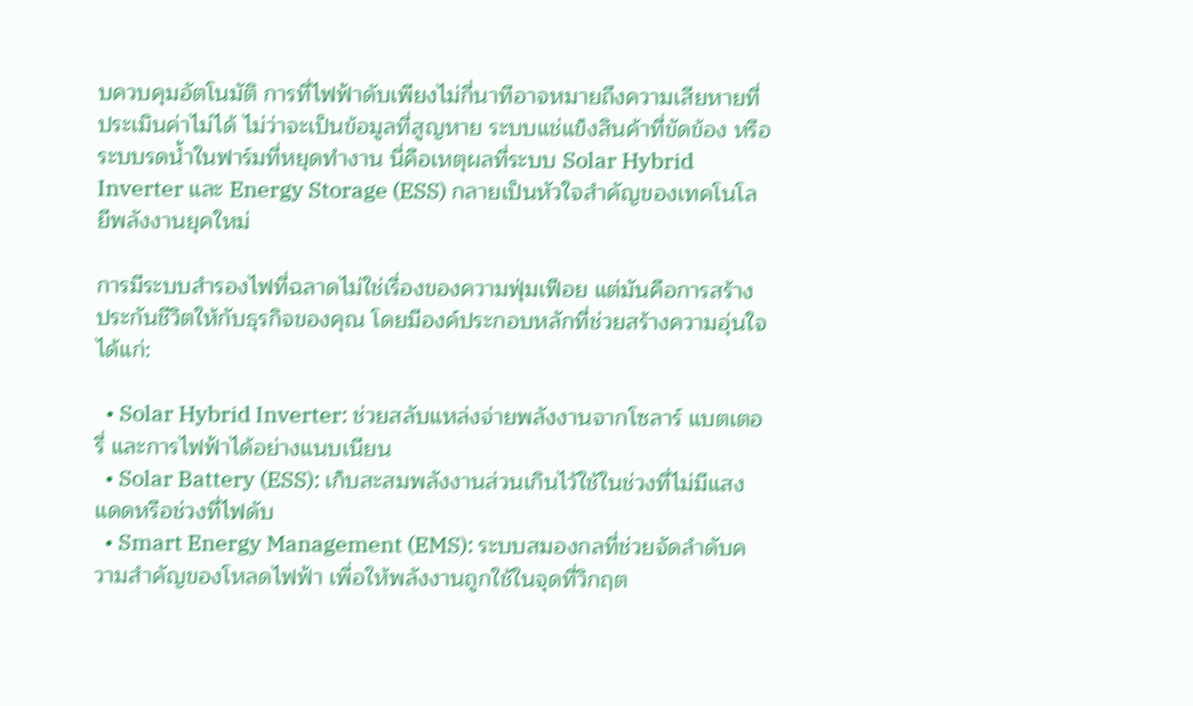บควบคุมอัตโนมัติ การที่ไฟฟ้าดับเพียงไม่กี่นาทีอาจหมายถึงความเสียหายที่ประเมินค่าไม่ได้ ไม่ว่าจะเป็นข้อมูลที่สูญหาย ระบบแช่แข็งสินค้าที่ขัดข้อง หรือระบบรดน้ำในฟาร์มที่หยุดทำงาน นี่คือเหตุผลที่ระบบ Solar Hybrid Inverter และ Energy Storage (ESS) กลายเป็นหัวใจสำคัญของเทคโนโลยีพลังงานยุคใหม่

การมีระบบสำรองไฟที่ฉลาดไม่ใช่เรื่องของความฟุ่มเฟือย แต่มันคือการสร้าง ประกันชีวิตให้กับธุรกิจของคุณ โดยมีองค์ประกอบหลักที่ช่วยสร้างความอุ่นใจได้แก่:

  • Solar Hybrid Inverter: ช่วยสลับแหล่งจ่ายพลังงานจากโซลาร์ แบตเตอรี่ และการไฟฟ้าได้อย่างแนบเนียน
  • Solar Battery (ESS): เก็บสะสมพลังงานส่วนเกินไว้ใช้ในช่วงที่ไม่มีแสงแดดหรือช่วงที่ไฟดับ
  • Smart Energy Management (EMS): ระบบสมองกลที่ช่วยจัดลำดับความสำคัญของโหลดไฟฟ้า เพื่อให้พลังงานถูกใช้ในจุดที่วิกฤต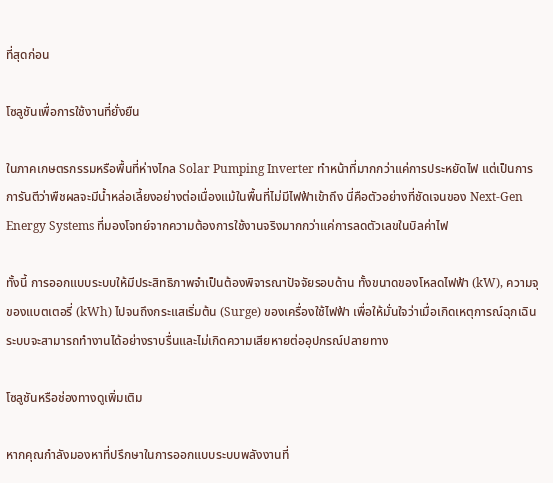ที่สุดก่อน

โซลูชันเพื่อการใช้งานที่ยั่งยืน

ในภาคเกษตรกรรมหรือพื้นที่ห่างไกล Solar Pumping Inverter ทำหน้าที่มากกว่าแค่การประหยัดไฟ แต่เป็นการการันตีว่าพืชผลจะมีน้ำหล่อเลี้ยงอย่างต่อเนื่องแม้ในพื้นที่ไม่มีไฟฟ้าเข้าถึง นี่คือตัวอย่างที่ชัดเจนของ Next-Gen Energy Systems ที่มองโจทย์จากความต้องการใช้งานจริงมากกว่าแค่การลดตัวเลขในบิลค่าไฟ

ทั้งนี้ การออกแบบระบบให้มีประสิทธิภาพจำเป็นต้องพิจารณาปัจจัยรอบด้าน ทั้งขนาดของโหลดไฟฟ้า (kW), ความจุของแบตเตอรี่ (kWh) ไปจนถึงกระแสเริ่มต้น (Surge) ของเครื่องใช้ไฟฟ้า เพื่อให้มั่นใจว่าเมื่อเกิดเหตุการณ์ฉุกเฉิน ระบบจะสามารถทำงานได้อย่างราบรื่นและไม่เกิดความเสียหายต่ออุปกรณ์ปลายทาง

โซลูชันหรือช่องทางดูเพิ่มเติม

หากคุณกำลังมองหาที่ปรึกษาในการออกแบบระบบพลังงานที่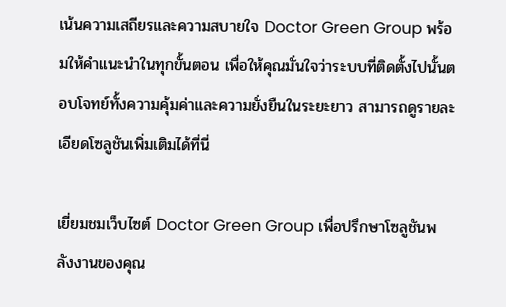เน้นความเสถียรและความสบายใจ Doctor Green Group พร้อมให้คำแนะนำในทุกขั้นตอน เพื่อให้คุณมั่นใจว่าระบบที่ติดตั้งไปนั้นตอบโจทย์ทั้งความคุ้มค่าและความยั่งยืนในระยะยาว สามารถดูรายละเอียดโซลูชันเพิ่มเติมได้ที่นี่

เยี่ยมชมเว็บไซต์ Doctor Green Group เพื่อปรึกษาโซลูชันพลังงานของคุณ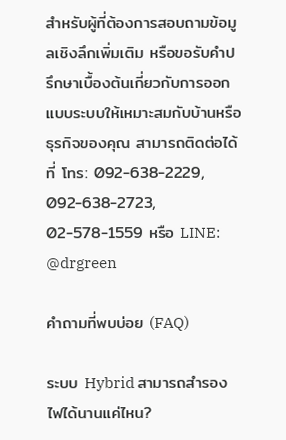สำหรับผู้ที่ต้องการสอบถามข้อมูลเชิงลึกเพิ่มเติม หรือขอรับคำปรึกษาเบื้องต้นเกี่ยวกับการออกแบบระบบให้เหมาะสมกับบ้านหรือธุรกิจของคุณ สามารถติดต่อได้ที่ โทร: 092-638-2229, 092-638-2723, 02-578-1559 หรือ LINE: @drgreen

คำถามที่พบบ่อย (FAQ)

ระบบ Hybrid สามารถสำรองไฟได้นานแค่ไหน?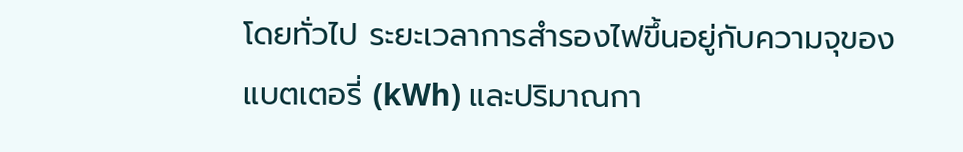โดยทั่วไป ระยะเวลาการสำรองไฟขึ้นอยู่กับความจุของแบตเตอรี่ (kWh) และปริมาณกา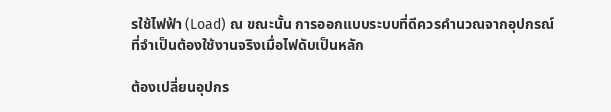รใช้ไฟฟ้า (Load) ณ ขณะนั้น การออกแบบระบบที่ดีควรคำนวณจากอุปกรณ์ที่จำเป็นต้องใช้งานจริงเมื่อไฟดับเป็นหลัก

ต้องเปลี่ยนอุปกร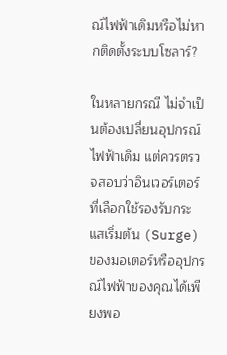ณ์ไฟฟ้าเดิมหรือไม่หากติดตั้งระบบโซลาร์?

ในหลายกรณี ไม่จำเป็นต้องเปลี่ยนอุปกรณ์ไฟฟ้าเดิม แต่ควรตรวจสอบว่าอินเวอร์เตอร์ที่เลือกใช้รองรับกระแสเริ่มต้น (Surge) ของมอเตอร์หรืออุปกรณ์ไฟฟ้าของคุณได้เพียงพอ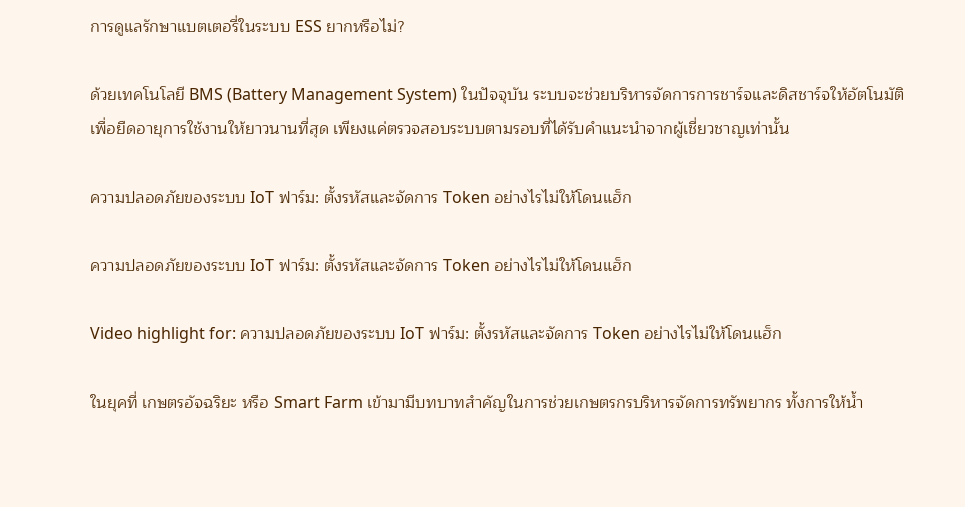การดูแลรักษาแบตเตอรี่ในระบบ ESS ยากหรือไม่?

ด้วยเทคโนโลยี BMS (Battery Management System) ในปัจจุบัน ระบบจะช่วยบริหารจัดการการชาร์จและดิสชาร์จให้อัตโนมัติ เพื่อยืดอายุการใช้งานให้ยาวนานที่สุด เพียงแค่ตรวจสอบระบบตามรอบที่ได้รับคำแนะนำจากผู้เชี่ยวชาญเท่านั้น

ความปลอดภัยของระบบ IoT ฟาร์ม: ตั้งรหัสและจัดการ Token อย่างไรไม่ให้โดนแฮ็ก

ความปลอดภัยของระบบ IoT ฟาร์ม: ตั้งรหัสและจัดการ Token อย่างไรไม่ให้โดนแฮ็ก

Video highlight for: ความปลอดภัยของระบบ IoT ฟาร์ม: ตั้งรหัสและจัดการ Token อย่างไรไม่ให้โดนแฮ็ก

ในยุคที่ เกษตรอัจฉริยะ หรือ Smart Farm เข้ามามีบทบาทสำคัญในการช่วยเกษตรกรบริหารจัดการทรัพยากร ทั้งการให้น้ำ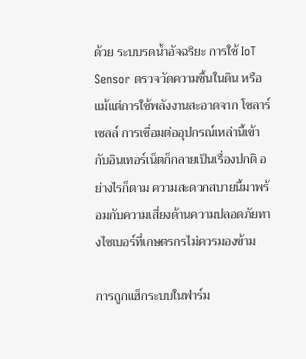ด้วย ระบบรดน้ำอัจฉริยะ การใช้ IoT Sensor ตรวจวัดความชื้นในดิน หรือแม้แต่การใช้พลังงานสะอาดจาก โซลาร์เซลล์ การเชื่อมต่ออุปกรณ์เหล่านี้เข้ากับอินเทอร์เน็ตก็กลายเป็นเรื่องปกติ อย่างไรก็ตาม ความสะดวกสบายนี้มาพร้อมกับความเสี่ยงด้านความปลอดภัยทางไซเบอร์ที่เกษตรกรไม่ควรมองข้าม

การถูกแฮ็กระบบในฟาร์ม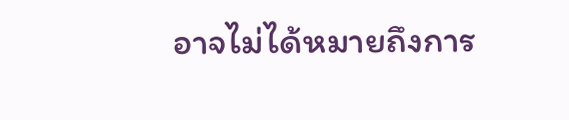อาจไม่ได้หมายถึงการ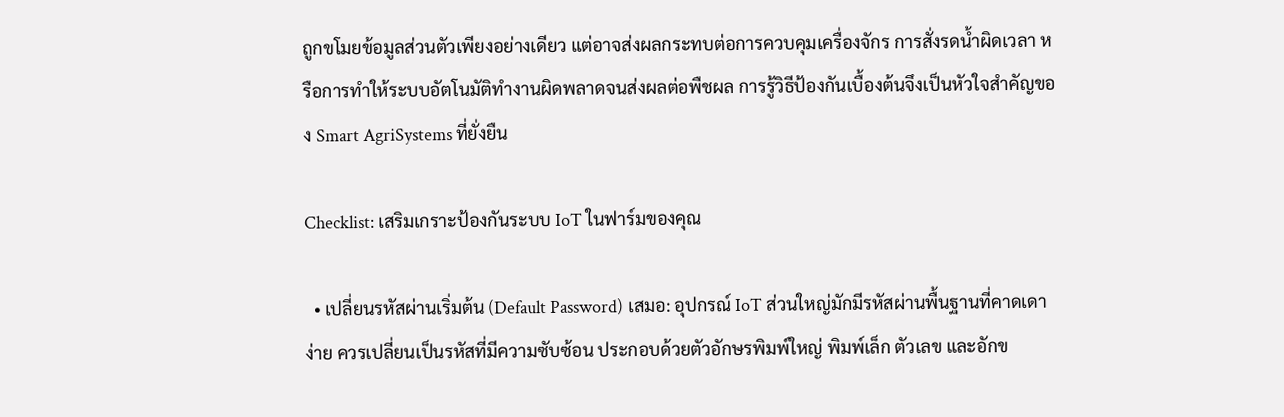ถูกขโมยข้อมูลส่วนตัวเพียงอย่างเดียว แต่อาจส่งผลกระทบต่อการควบคุมเครื่องจักร การสั่งรดน้ำผิดเวลา หรือการทำให้ระบบอัตโนมัติทำงานผิดพลาดจนส่งผลต่อพืชผล การรู้วิธีป้องกันเบื้องต้นจึงเป็นหัวใจสำคัญของ Smart AgriSystems ที่ยั่งยืน

Checklist: เสริมเกราะป้องกันระบบ IoT ในฟาร์มของคุณ

  • เปลี่ยนรหัสผ่านเริ่มต้น (Default Password) เสมอ: อุปกรณ์ IoT ส่วนใหญ่มักมีรหัสผ่านพื้นฐานที่คาดเดาง่าย ควรเปลี่ยนเป็นรหัสที่มีความซับซ้อน ประกอบด้วยตัวอักษรพิมพ์ใหญ่ พิมพ์เล็ก ตัวเลข และอักข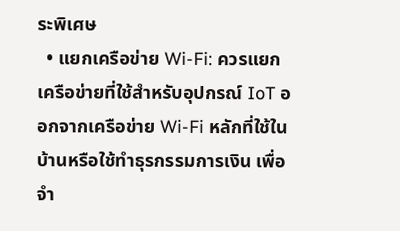ระพิเศษ
  • แยกเครือข่าย Wi-Fi: ควรแยกเครือข่ายที่ใช้สำหรับอุปกรณ์ IoT ออกจากเครือข่าย Wi-Fi หลักที่ใช้ในบ้านหรือใช้ทำธุรกรรมการเงิน เพื่อจำ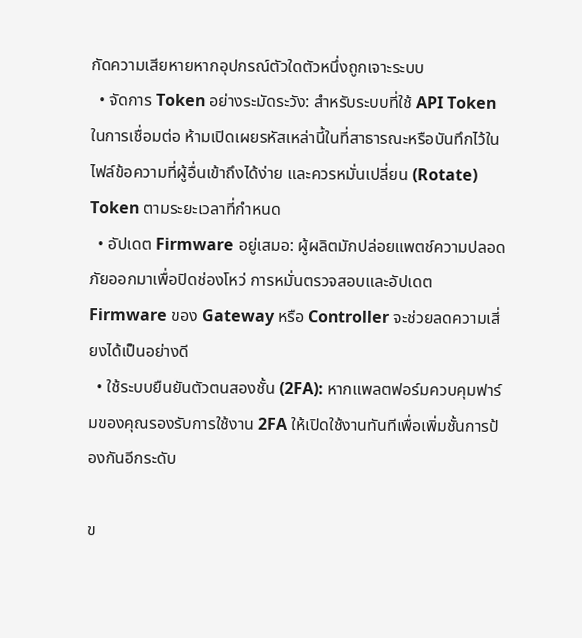กัดความเสียหายหากอุปกรณ์ตัวใดตัวหนึ่งถูกเจาะระบบ
  • จัดการ Token อย่างระมัดระวัง: สำหรับระบบที่ใช้ API Token ในการเชื่อมต่อ ห้ามเปิดเผยรหัสเหล่านี้ในที่สาธารณะหรือบันทึกไว้ในไฟล์ข้อความที่ผู้อื่นเข้าถึงได้ง่าย และควรหมั่นเปลี่ยน (Rotate) Token ตามระยะเวลาที่กำหนด
  • อัปเดต Firmware อยู่เสมอ: ผู้ผลิตมักปล่อยแพตช์ความปลอดภัยออกมาเพื่อปิดช่องโหว่ การหมั่นตรวจสอบและอัปเดต Firmware ของ Gateway หรือ Controller จะช่วยลดความเสี่ยงได้เป็นอย่างดี
  • ใช้ระบบยืนยันตัวตนสองชั้น (2FA): หากแพลตฟอร์มควบคุมฟาร์มของคุณรองรับการใช้งาน 2FA ให้เปิดใช้งานทันทีเพื่อเพิ่มชั้นการป้องกันอีกระดับ

ข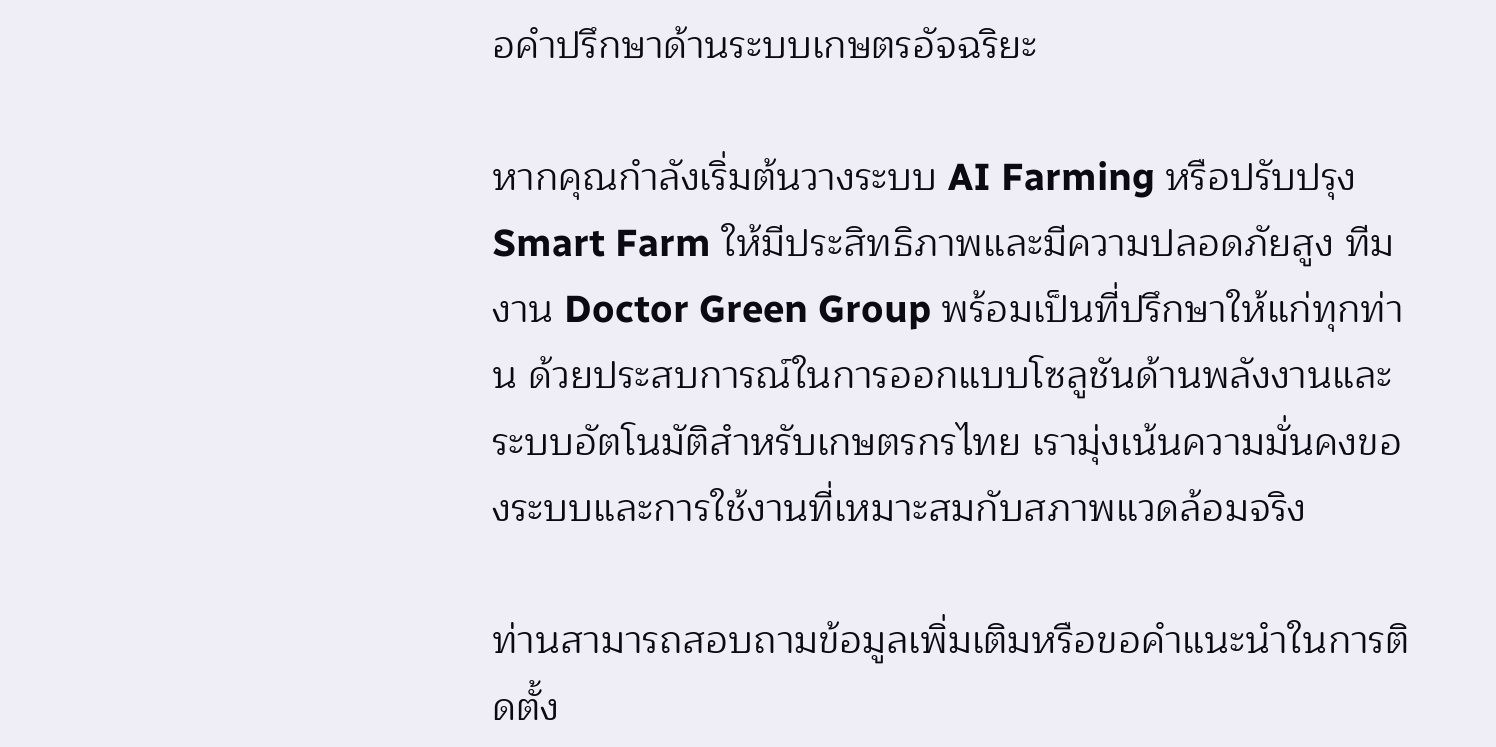อคำปรึกษาด้านระบบเกษตรอัจฉริยะ

หากคุณกำลังเริ่มต้นวางระบบ AI Farming หรือปรับปรุง Smart Farm ให้มีประสิทธิภาพและมีความปลอดภัยสูง ทีมงาน Doctor Green Group พร้อมเป็นที่ปรึกษาให้แก่ทุกท่าน ด้วยประสบการณ์ในการออกแบบโซลูชันด้านพลังงานและระบบอัตโนมัติสำหรับเกษตรกรไทย เรามุ่งเน้นความมั่นคงของระบบและการใช้งานที่เหมาะสมกับสภาพแวดล้อมจริง

ท่านสามารถสอบถามข้อมูลเพิ่มเติมหรือขอคำแนะนำในการติดตั้ง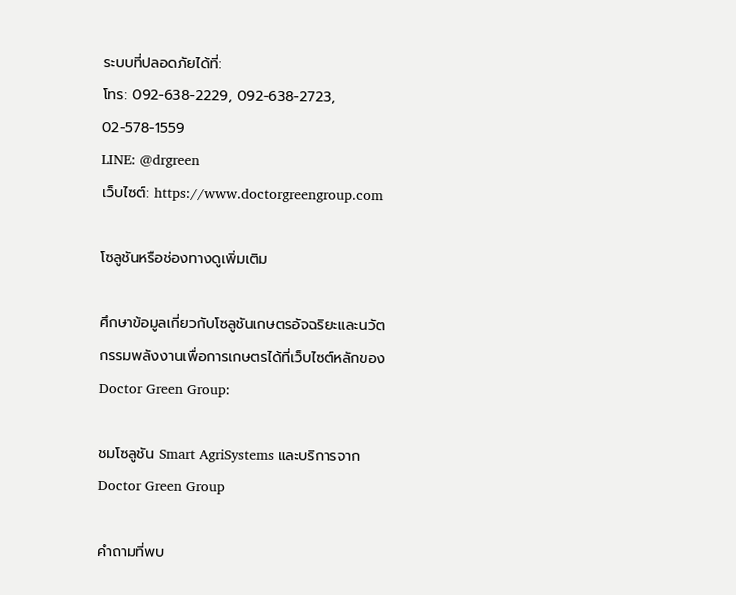ระบบที่ปลอดภัยได้ที่:
โทร: 092-638-2229, 092-638-2723, 02-578-1559
LINE: @drgreen
เว็บไซต์: https://www.doctorgreengroup.com

โซลูชันหรือช่องทางดูเพิ่มเติม

ศึกษาข้อมูลเกี่ยวกับโซลูชันเกษตรอัจฉริยะและนวัตกรรมพลังงานเพื่อการเกษตรได้ที่เว็บไซต์หลักของ Doctor Green Group:

ชมโซลูชัน Smart AgriSystems และบริการจาก Doctor Green Group

คำถามที่พบ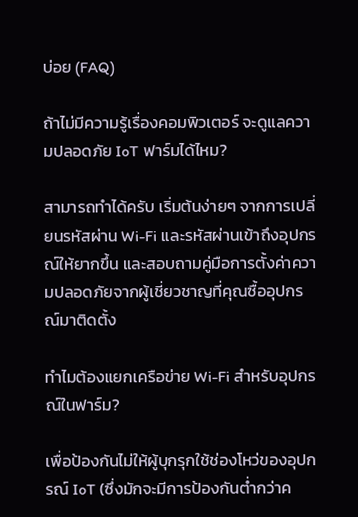บ่อย (FAQ)

ถ้าไม่มีความรู้เรื่องคอมพิวเตอร์ จะดูแลความปลอดภัย IoT ฟาร์มได้ไหม?

สามารถทำได้ครับ เริ่มต้นง่ายๆ จากการเปลี่ยนรหัสผ่าน Wi-Fi และรหัสผ่านเข้าถึงอุปกรณ์ให้ยากขึ้น และสอบถามคู่มือการตั้งค่าความปลอดภัยจากผู้เชี่ยวชาญที่คุณซื้ออุปกรณ์มาติดตั้ง

ทำไมต้องแยกเครือข่าย Wi-Fi สำหรับอุปกรณ์ในฟาร์ม?

เพื่อป้องกันไม่ให้ผู้บุกรุกใช้ช่องโหว่ของอุปกรณ์ IoT (ซึ่งมักจะมีการป้องกันต่ำกว่าค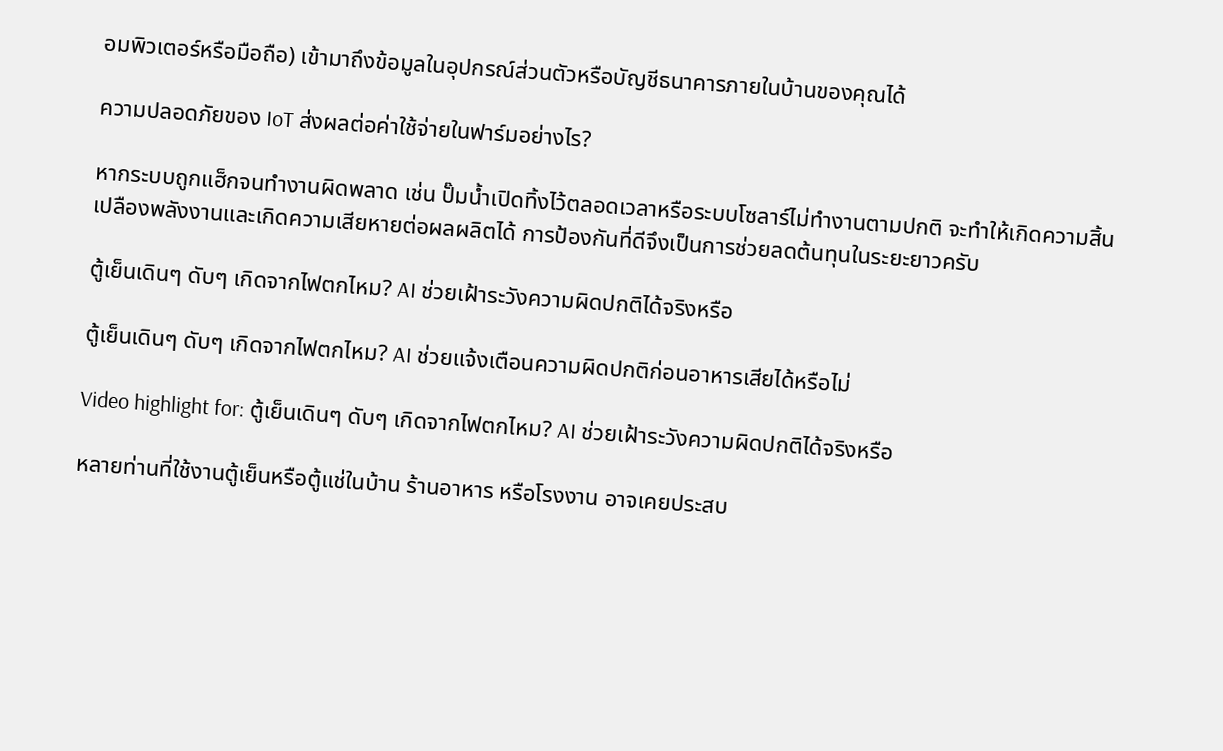อมพิวเตอร์หรือมือถือ) เข้ามาถึงข้อมูลในอุปกรณ์ส่วนตัวหรือบัญชีธนาคารภายในบ้านของคุณได้

ความปลอดภัยของ IoT ส่งผลต่อค่าใช้จ่ายในฟาร์มอย่างไร?

หากระบบถูกแฮ็กจนทำงานผิดพลาด เช่น ปั๊มน้ำเปิดทิ้งไว้ตลอดเวลาหรือระบบโซลาร์ไม่ทำงานตามปกติ จะทำให้เกิดความสิ้นเปลืองพลังงานและเกิดความเสียหายต่อผลผลิตได้ การป้องกันที่ดีจึงเป็นการช่วยลดต้นทุนในระยะยาวครับ

ตู้เย็นเดินๆ ดับๆ เกิดจากไฟตกไหม? AI ช่วยเฝ้าระวังความผิดปกติได้จริงหรือ

ตู้เย็นเดินๆ ดับๆ เกิดจากไฟตกไหม? AI ช่วยแจ้งเตือนความผิดปกติก่อนอาหารเสียได้หรือไม่

Video highlight for: ตู้เย็นเดินๆ ดับๆ เกิดจากไฟตกไหม? AI ช่วยเฝ้าระวังความผิดปกติได้จริงหรือ

หลายท่านที่ใช้งานตู้เย็นหรือตู้แช่ในบ้าน ร้านอาหาร หรือโรงงาน อาจเคยประสบ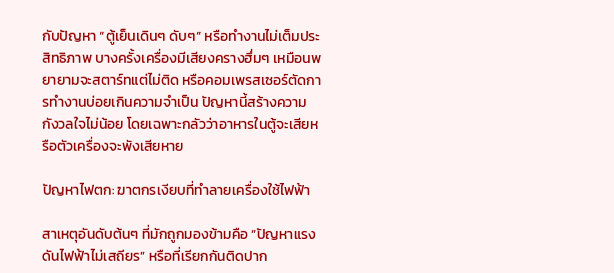กับปัญหา “ตู้เย็นเดินๆ ดับๆ” หรือทำงานไม่เต็มประสิทธิภาพ บางครั้งเครื่องมีเสียงครางฮึ่มๆ เหมือนพยายามจะสตาร์ทแต่ไม่ติด หรือคอมเพรสเซอร์ตัดการทำงานบ่อยเกินความจำเป็น ปัญหานี้สร้างความกังวลใจไม่น้อย โดยเฉพาะกลัวว่าอาหารในตู้จะเสียหรือตัวเครื่องจะพังเสียหาย

ปัญหาไฟตก: ฆาตกรเงียบที่ทำลายเครื่องใช้ไฟฟ้า

สาเหตุอันดับต้นๆ ที่มักถูกมองข้ามคือ “ปัญหาแรงดันไฟฟ้าไม่เสถียร” หรือที่เรียกกันติดปาก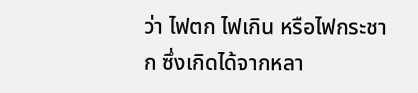ว่า ไฟตก ไฟเกิน หรือไฟกระชาก ซึ่งเกิดได้จากหลา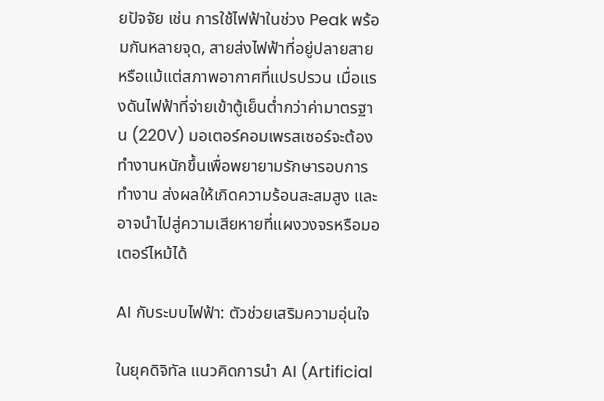ยปัจจัย เช่น การใช้ไฟฟ้าในช่วง Peak พร้อมกันหลายจุด, สายส่งไฟฟ้าที่อยู่ปลายสาย หรือแม้แต่สภาพอากาศที่แปรปรวน เมื่อแรงดันไฟฟ้าที่จ่ายเข้าตู้เย็นต่ำกว่าค่ามาตรฐาน (220V) มอเตอร์คอมเพรสเซอร์จะต้องทำงานหนักขึ้นเพื่อพยายามรักษารอบการทำงาน ส่งผลให้เกิดความร้อนสะสมสูง และอาจนำไปสู่ความเสียหายที่แผงวงจรหรือมอเตอร์ไหม้ได้

AI กับระบบไฟฟ้า: ตัวช่วยเสริมความอุ่นใจ

ในยุคดิจิทัล แนวคิดการนำ AI (Artificial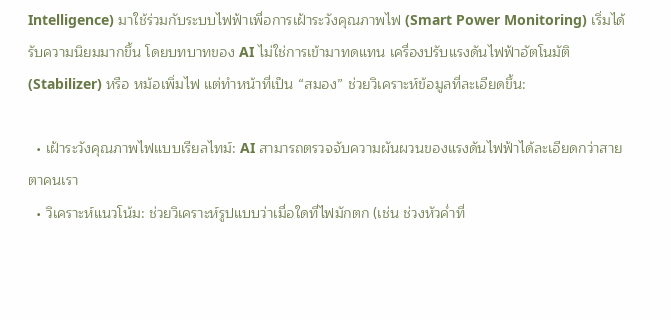Intelligence) มาใช้ร่วมกับระบบไฟฟ้าเพื่อการเฝ้าระวังคุณภาพไฟ (Smart Power Monitoring) เริ่มได้รับความนิยมมากขึ้น โดยบทบาทของ AI ไม่ใช่การเข้ามาทดแทน เครื่องปรับแรงดันไฟฟ้าอัตโนมัติ (Stabilizer) หรือ หม้อเพิ่มไฟ แต่ทำหน้าที่เป็น “สมอง” ช่วยวิเคราะห์ข้อมูลที่ละเอียดขึ้น:

  • เฝ้าระวังคุณภาพไฟแบบเรียลไทม์: AI สามารถตรวจจับความผันผวนของแรงดันไฟฟ้าได้ละเอียดกว่าสายตาคนเรา
  • วิเคราะห์แนวโน้ม: ช่วยวิเคราะห์รูปแบบว่าเมื่อใดที่ไฟมักตก (เช่น ช่วงหัวค่ำที่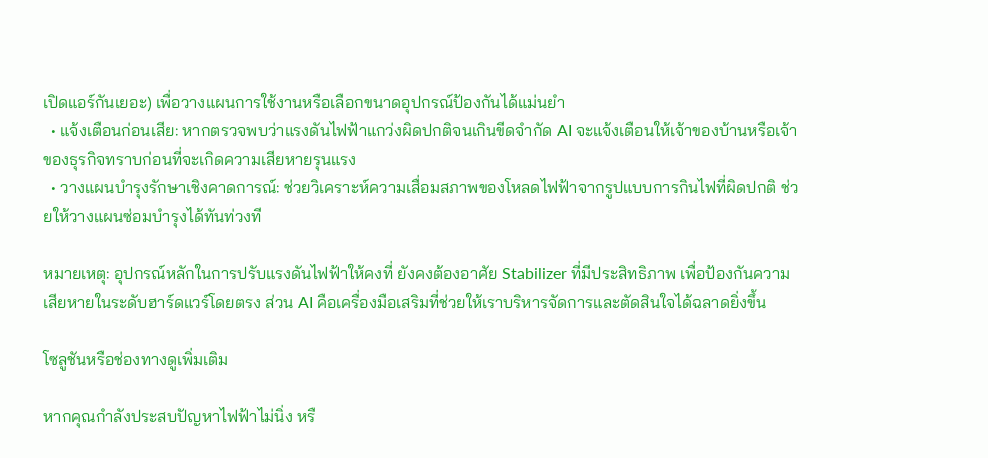เปิดแอร์กันเยอะ) เพื่อวางแผนการใช้งานหรือเลือกขนาดอุปกรณ์ป้องกันได้แม่นยำ
  • แจ้งเตือนก่อนเสีย: หากตรวจพบว่าแรงดันไฟฟ้าแกว่งผิดปกติจนเกินขีดจำกัด AI จะแจ้งเตือนให้เจ้าของบ้านหรือเจ้าของธุรกิจทราบก่อนที่จะเกิดความเสียหายรุนแรง
  • วางแผนบำรุงรักษาเชิงคาดการณ์: ช่วยวิเคราะห์ความเสื่อมสภาพของโหลดไฟฟ้าจากรูปแบบการกินไฟที่ผิดปกติ ช่วยให้วางแผนซ่อมบำรุงได้ทันท่วงที

หมายเหตุ: อุปกรณ์หลักในการปรับแรงดันไฟฟ้าให้คงที่ ยังคงต้องอาศัย Stabilizer ที่มีประสิทธิภาพ เพื่อป้องกันความเสียหายในระดับฮาร์ดแวร์โดยตรง ส่วน AI คือเครื่องมือเสริมที่ช่วยให้เราบริหารจัดการและตัดสินใจได้ฉลาดยิ่งขึ้น

โซลูชันหรือช่องทางดูเพิ่มเติม

หากคุณกำลังประสบปัญหาไฟฟ้าไม่นิ่ง หรื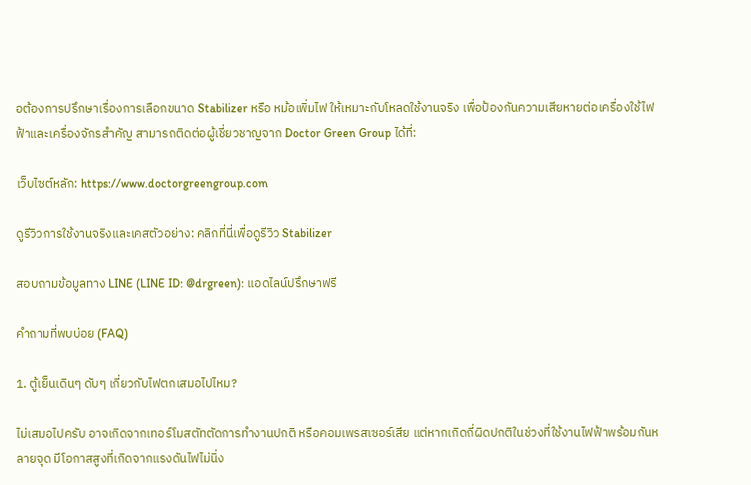อต้องการปรึกษาเรื่องการเลือกขนาด Stabilizer หรือ หม้อเพิ่มไฟ ให้เหมาะกับโหลดใช้งานจริง เพื่อป้องกันความเสียหายต่อเครื่องใช้ไฟฟ้าและเครื่องจักรสำคัญ สามารถติดต่อผู้เชี่ยวชาญจาก Doctor Green Group ได้ที่:

เว็บไซต์หลัก: https://www.doctorgreengroup.com

ดูรีวิวการใช้งานจริงและเคสตัวอย่าง: คลิกที่นี่เพื่อดูรีวิว Stabilizer

สอบถามข้อมูลทาง LINE (LINE ID: @drgreen): แอดไลน์ปรึกษาฟรี

คำถามที่พบบ่อย (FAQ)

1. ตู้เย็นเดินๆ ดับๆ เกี่ยวกับไฟตกเสมอไปไหม?

ไม่เสมอไปครับ อาจเกิดจากเทอร์โมสตัทตัดการทำงานปกติ หรือคอมเพรสเซอร์เสีย แต่หากเกิดถี่ผิดปกติในช่วงที่ใช้งานไฟฟ้าพร้อมกันหลายจุด มีโอกาสสูงที่เกิดจากแรงดันไฟไม่นิ่ง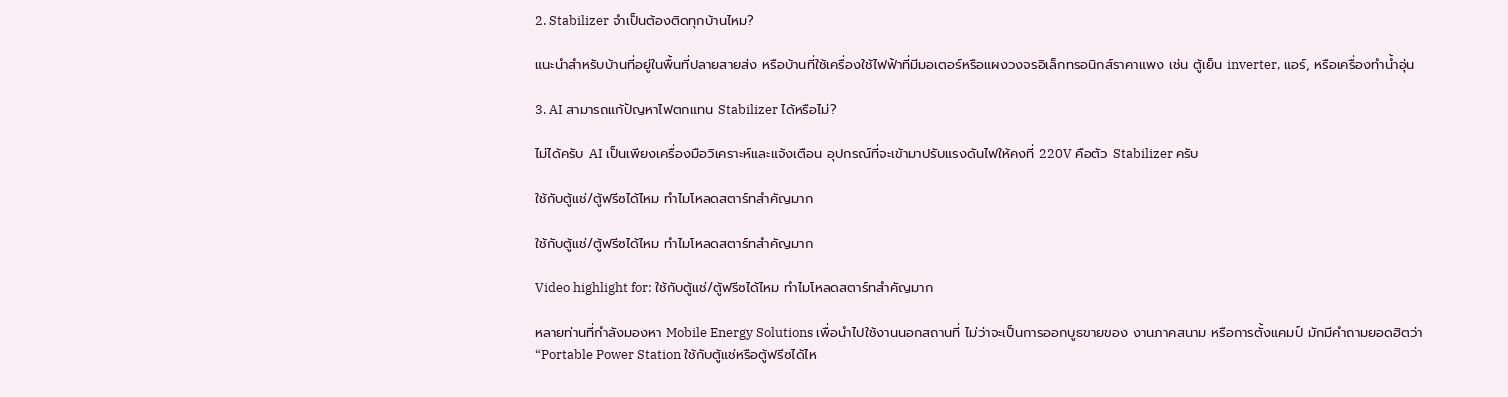2. Stabilizer จำเป็นต้องติดทุกบ้านไหม?

แนะนำสำหรับบ้านที่อยู่ในพื้นที่ปลายสายส่ง หรือบ้านที่ใช้เครื่องใช้ไฟฟ้าที่มีมอเตอร์หรือแผงวงจรอิเล็กทรอนิกส์ราคาแพง เช่น ตู้เย็น inverter, แอร์, หรือเครื่องทำน้ำอุ่น

3. AI สามารถแก้ปัญหาไฟตกแทน Stabilizer ได้หรือไม่?

ไม่ได้ครับ AI เป็นเพียงเครื่องมือวิเคราะห์และแจ้งเตือน อุปกรณ์ที่จะเข้ามาปรับแรงดันไฟให้คงที่ 220V คือตัว Stabilizer ครับ

ใช้กับตู้แช่/ตู้ฟรีซได้ไหม ทำไมโหลดสตาร์ทสำคัญมาก

ใช้กับตู้แช่/ตู้ฟรีซได้ไหม ทำไมโหลดสตาร์ทสำคัญมาก

Video highlight for: ใช้กับตู้แช่/ตู้ฟรีซได้ไหม ทำไมโหลดสตาร์ทสำคัญมาก

หลายท่านที่กำลังมองหา Mobile Energy Solutions เพื่อนำไปใช้งานนอกสถานที่ ไม่ว่าจะเป็นการออกบูธขายของ งานภาคสนาม หรือการตั้งแคมป์ มักมีคำถามยอดฮิตว่า “Portable Power Station ใช้กับตู้แช่หรือตู้ฟรีซได้ไห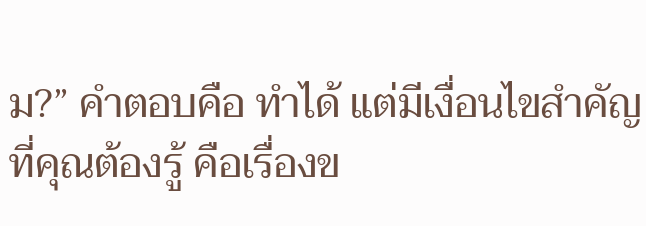ม?” คำตอบคือ ทำได้ แต่มีเงื่อนไขสำคัญที่คุณต้องรู้ คือเรื่องข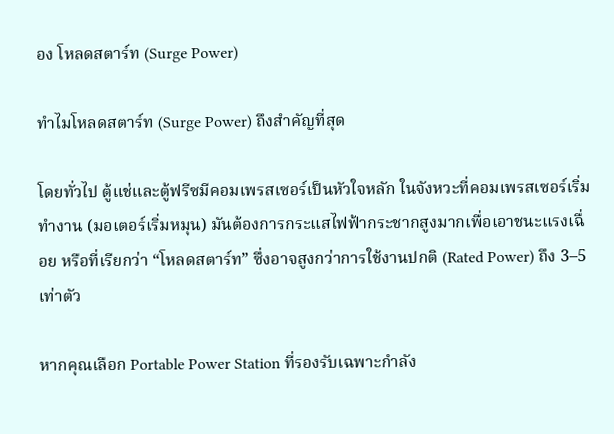อง โหลดสตาร์ท (Surge Power)

ทำไมโหลดสตาร์ท (Surge Power) ถึงสำคัญที่สุด

โดยทั่วไป ตู้แช่และตู้ฟรีซมีคอมเพรสเซอร์เป็นหัวใจหลัก ในจังหวะที่คอมเพรสเซอร์เริ่มทำงาน (มอเตอร์เริ่มหมุน) มันต้องการกระแสไฟฟ้ากระชากสูงมากเพื่อเอาชนะแรงเฉื่อย หรือที่เรียกว่า “โหลดสตาร์ท” ซึ่งอาจสูงกว่าการใช้งานปกติ (Rated Power) ถึง 3–5 เท่าตัว

หากคุณเลือก Portable Power Station ที่รองรับเฉพาะกำลัง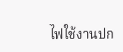ไฟใช้งานปก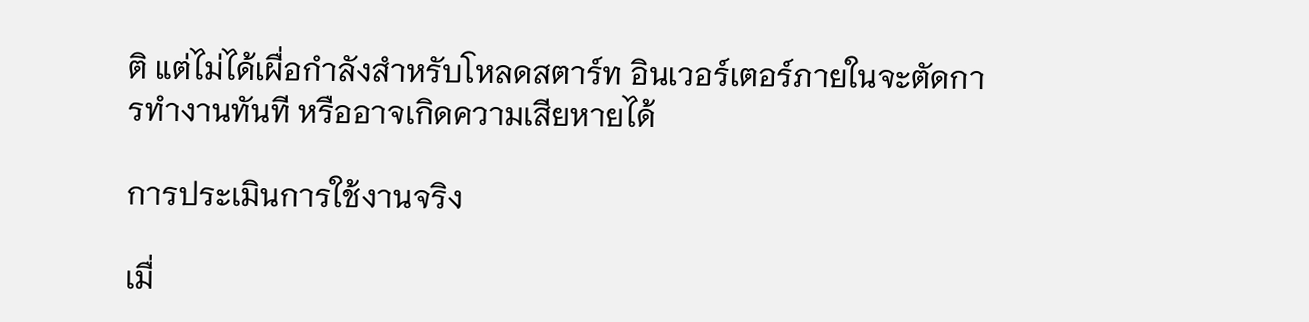ติ แต่ไม่ได้เผื่อกำลังสำหรับโหลดสตาร์ท อินเวอร์เตอร์ภายในจะตัดการทำงานทันที หรืออาจเกิดความเสียหายได้

การประเมินการใช้งานจริง

เมื่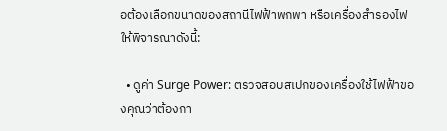อต้องเลือกขนาดของสถานีไฟฟ้าพกพา หรือเครื่องสำรองไฟ ให้พิจารณาดังนี้:

  • ดูค่า Surge Power: ตรวจสอบสเปกของเครื่องใช้ไฟฟ้าของคุณว่าต้องกา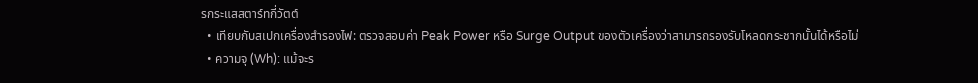รกระแสสตาร์ทกี่วัตต์
  • เทียบกับสเปกเครื่องสำรองไฟ: ตรวจสอบค่า Peak Power หรือ Surge Output ของตัวเครื่องว่าสามารถรองรับโหลดกระชากนั้นได้หรือไม่
  • ความจุ (Wh): แม้จะร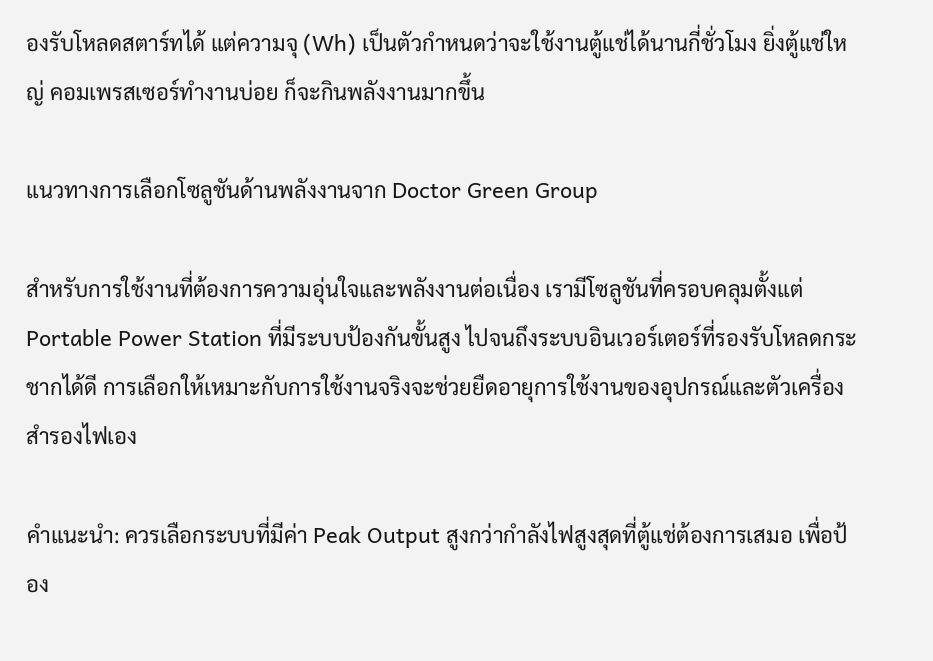องรับโหลดสตาร์ทได้ แต่ความจุ (Wh) เป็นตัวกำหนดว่าจะใช้งานตู้แช่ได้นานกี่ชั่วโมง ยิ่งตู้แช่ใหญ่ คอมเพรสเซอร์ทำงานบ่อย ก็จะกินพลังงานมากขึ้น

แนวทางการเลือกโซลูชันด้านพลังงานจาก Doctor Green Group

สำหรับการใช้งานที่ต้องการความอุ่นใจและพลังงานต่อเนื่อง เรามีโซลูชันที่ครอบคลุมตั้งแต่ Portable Power Station ที่มีระบบป้องกันขั้นสูง ไปจนถึงระบบอินเวอร์เตอร์ที่รองรับโหลดกระชากได้ดี การเลือกให้เหมาะกับการใช้งานจริงจะช่วยยืดอายุการใช้งานของอุปกรณ์และตัวเครื่องสำรองไฟเอง

คำแนะนำ: ควรเลือกระบบที่มีค่า Peak Output สูงกว่ากำลังไฟสูงสุดที่ตู้แช่ต้องการเสมอ เพื่อป้อง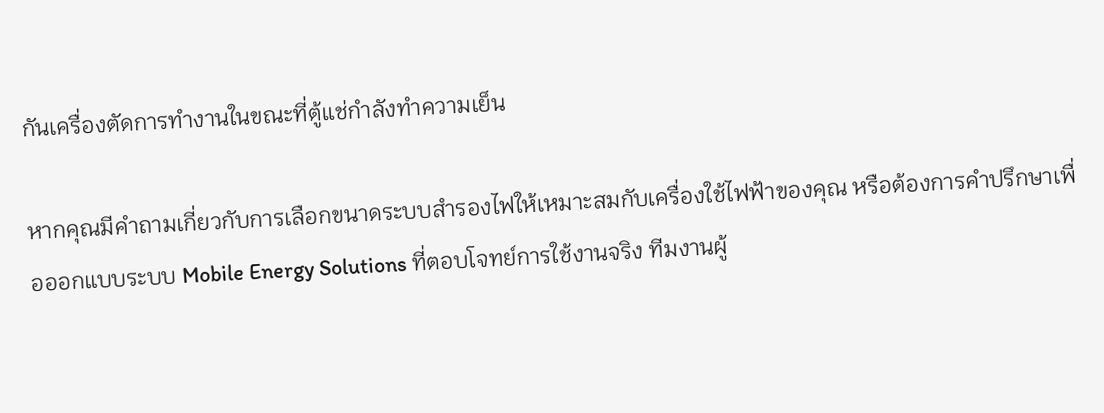กันเครื่องตัดการทำงานในขณะที่ตู้แช่กำลังทำความเย็น

หากคุณมีคำถามเกี่ยวกับการเลือกขนาดระบบสำรองไฟให้เหมาะสมกับเครื่องใช้ไฟฟ้าของคุณ หรือต้องการคำปรึกษาเพื่อออกแบบระบบ Mobile Energy Solutions ที่ตอบโจทย์การใช้งานจริง ทีมงานผู้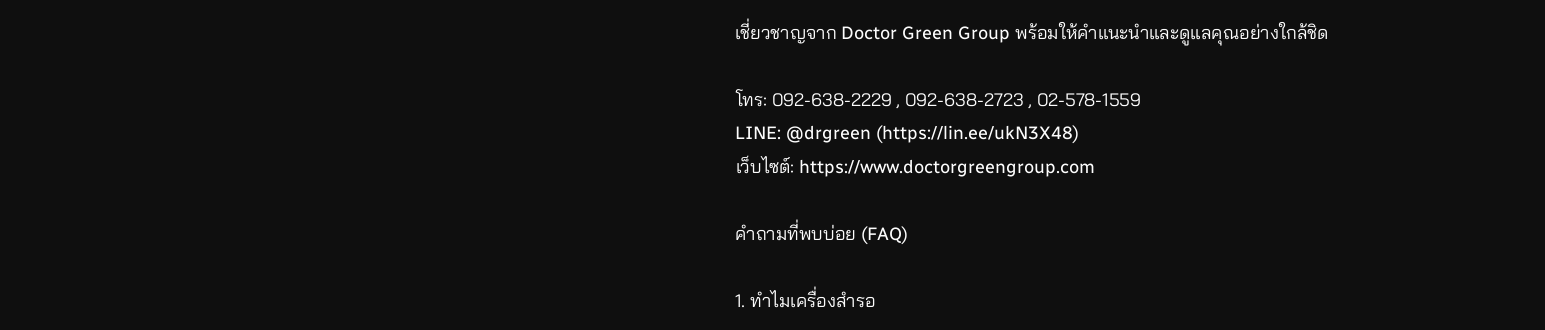เชี่ยวชาญจาก Doctor Green Group พร้อมให้คำแนะนำและดูแลคุณอย่างใกล้ชิด

โทร: 092-638-2229 , 092-638-2723 , 02-578-1559
LINE: @drgreen (https://lin.ee/ukN3X48)
เว็บไซต์: https://www.doctorgreengroup.com

คำถามที่พบบ่อย (FAQ)

1. ทำไมเครื่องสำรอ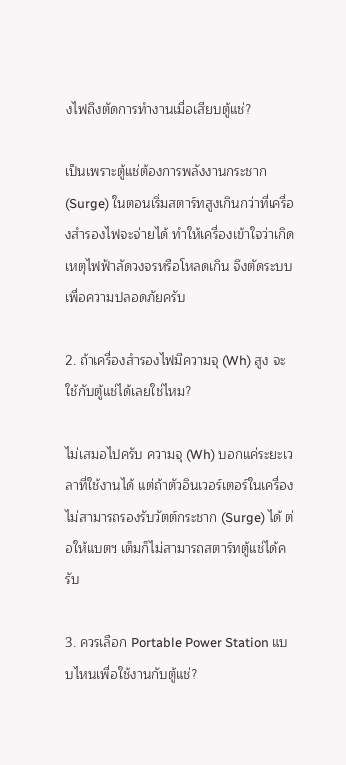งไฟถึงตัดการทำงานเมื่อเสียบตู้แช่?

เป็นเพราะตู้แช่ต้องการพลังงานกระชาก (Surge) ในตอนเริ่มสตาร์ทสูงเกินกว่าที่เครื่องสำรองไฟจะจ่ายได้ ทำให้เครื่องเข้าใจว่าเกิดเหตุไฟฟ้าลัดวงจรหรือโหลดเกิน จึงตัดระบบเพื่อความปลอดภัยครับ

2. ถ้าเครื่องสำรองไฟมีความจุ (Wh) สูง จะใช้กับตู้แช่ได้เลยใช่ไหม?

ไม่เสมอไปครับ ความจุ (Wh) บอกแค่ระยะเวลาที่ใช้งานได้ แต่ถ้าตัวอินเวอร์เตอร์ในเครื่องไม่สามารถรองรับวัตต์กระชาก (Surge) ได้ ต่อให้แบตฯ เต็มก็ไม่สามารถสตาร์ทตู้แช่ได้ครับ

3. ควรเลือก Portable Power Station แบบไหนเพื่อใช้งานกับตู้แช่?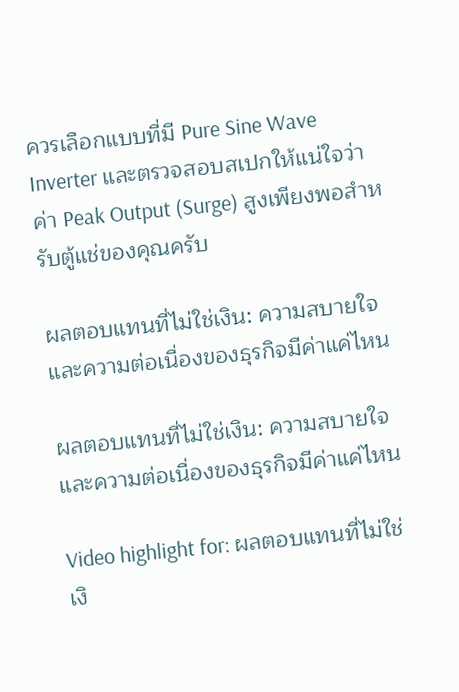ควรเลือกแบบที่มี Pure Sine Wave Inverter และตรวจสอบสเปกให้แน่ใจว่าค่า Peak Output (Surge) สูงเพียงพอสำหรับตู้แช่ของคุณครับ

ผลตอบแทนที่ไม่ใช่เงิน: ความสบายใจและความต่อเนื่องของธุรกิจมีค่าแค่ไหน

ผลตอบแทนที่ไม่ใช่เงิน: ความสบายใจและความต่อเนื่องของธุรกิจมีค่าแค่ไหน

Video highlight for: ผลตอบแทนที่ไม่ใช่เงิ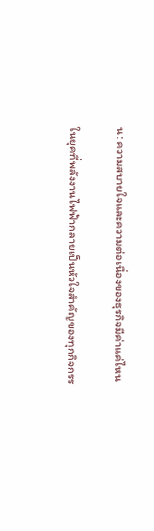น: ความสบายใจและความต่อเนื่องของธุรกิจมีค่าแค่ไหน

ในยุคที่พลังงานไฟฟ้ากลายเป็นหัวใจสำคัญของทุกกิจกรร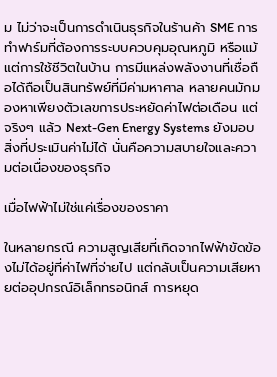ม ไม่ว่าจะเป็นการดำเนินธุรกิจในร้านค้า SME การทำฟาร์มที่ต้องการระบบควบคุมอุณหภูมิ หรือแม้แต่การใช้ชีวิตในบ้าน การมีแหล่งพลังงานที่เชื่อถือได้ถือเป็นสินทรัพย์ที่มีค่ามหาศาล หลายคนมักมองหาเพียงตัวเลขการประหยัดค่าไฟต่อเดือน แต่จริงๆ แล้ว Next-Gen Energy Systems ยังมอบสิ่งที่ประเมินค่าไม่ได้ นั่นคือความสบายใจและความต่อเนื่องของธุรกิจ

เมื่อไฟฟ้าไม่ใช่แค่เรื่องของราคา

ในหลายกรณี ความสูญเสียที่เกิดจากไฟฟ้าขัดข้องไม่ได้อยู่ที่ค่าไฟที่จ่ายไป แต่กลับเป็นความเสียหายต่ออุปกรณ์อิเล็กทรอนิกส์ การหยุด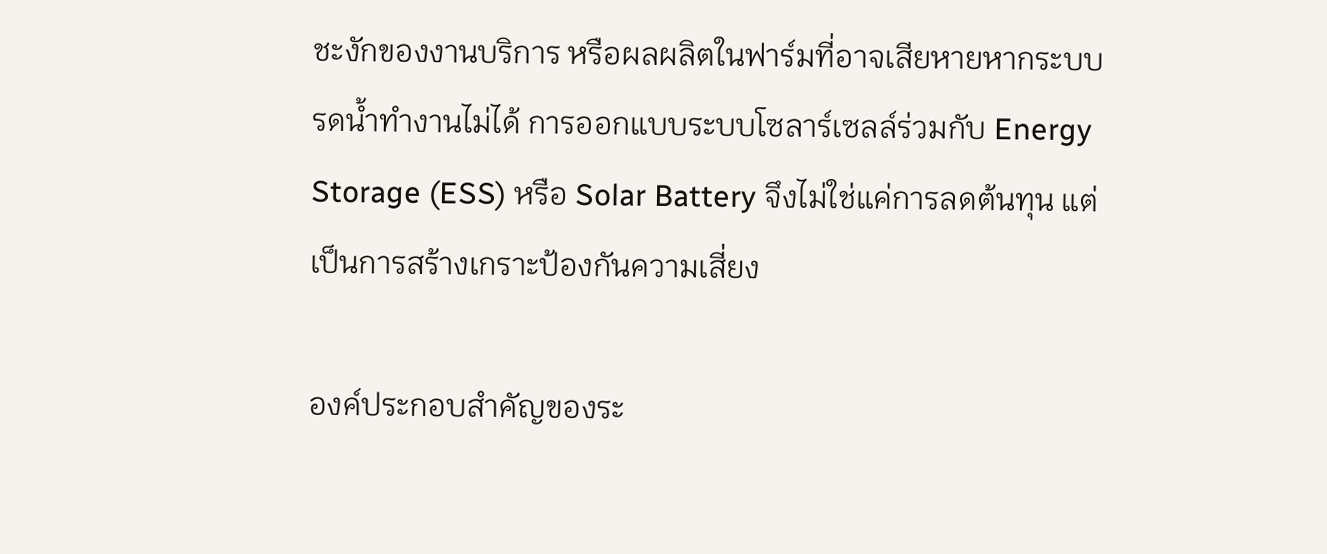ชะงักของงานบริการ หรือผลผลิตในฟาร์มที่อาจเสียหายหากระบบรดน้ำทำงานไม่ได้ การออกแบบระบบโซลาร์เซลล์ร่วมกับ Energy Storage (ESS) หรือ Solar Battery จึงไม่ใช่แค่การลดต้นทุน แต่เป็นการสร้างเกราะป้องกันความเสี่ยง

องค์ประกอบสำคัญของระ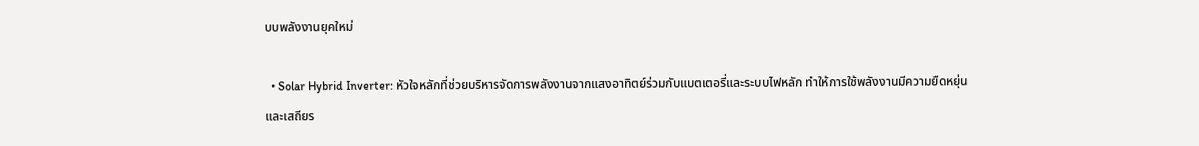บบพลังงานยุคใหม่

  • Solar Hybrid Inverter: หัวใจหลักที่ช่วยบริหารจัดการพลังงานจากแสงอาทิตย์ร่วมกับแบตเตอรี่และระบบไฟหลัก ทำให้การใช้พลังงานมีความยืดหยุ่นและเสถียร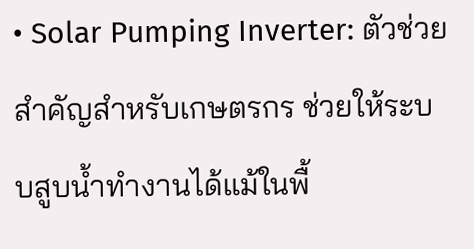• Solar Pumping Inverter: ตัวช่วยสำคัญสำหรับเกษตรกร ช่วยให้ระบบสูบน้ำทำงานได้แม้ในพื้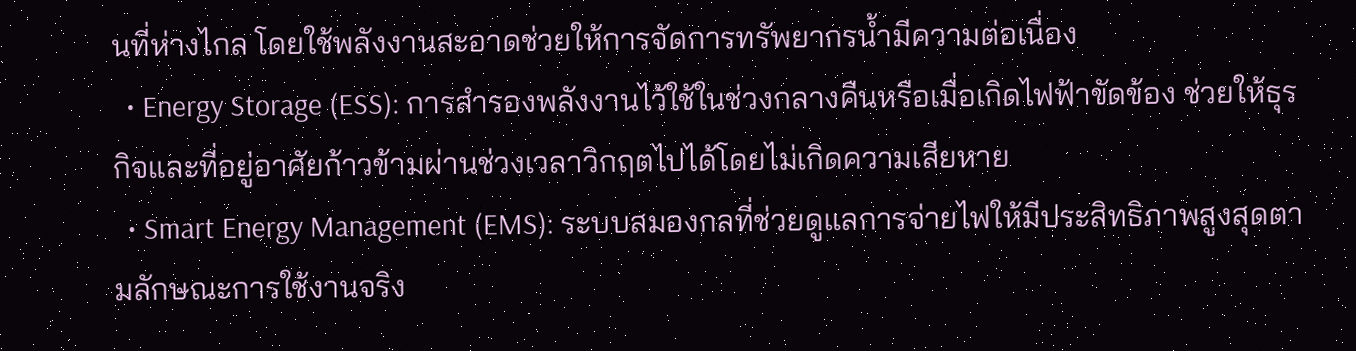นที่ห่างไกล โดยใช้พลังงานสะอาดช่วยให้การจัดการทรัพยากรน้ำมีความต่อเนื่อง
  • Energy Storage (ESS): การสำรองพลังงานไว้ใช้ในช่วงกลางคืนหรือเมื่อเกิดไฟฟ้าขัดข้อง ช่วยให้ธุรกิจและที่อยู่อาศัยก้าวข้ามผ่านช่วงเวลาวิกฤตไปได้โดยไม่เกิดความเสียหาย
  • Smart Energy Management (EMS): ระบบสมองกลที่ช่วยดูแลการจ่ายไฟให้มีประสิทธิภาพสูงสุดตามลักษณะการใช้งานจริง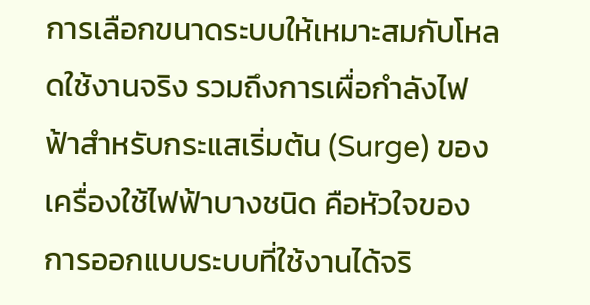การเลือกขนาดระบบให้เหมาะสมกับโหลดใช้งานจริง รวมถึงการเผื่อกำลังไฟฟ้าสำหรับกระแสเริ่มต้น (Surge) ของเครื่องใช้ไฟฟ้าบางชนิด คือหัวใจของการออกแบบระบบที่ใช้งานได้จริ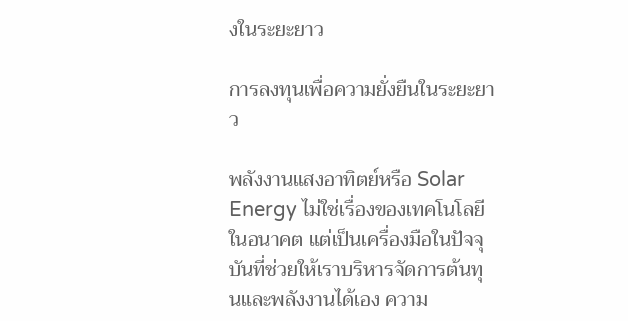งในระยะยาว

การลงทุนเพื่อความยั่งยืนในระยะยาว

พลังงานแสงอาทิตย์หรือ Solar Energy ไม่ใช่เรื่องของเทคโนโลยีในอนาคต แต่เป็นเครื่องมือในปัจจุบันที่ช่วยให้เราบริหารจัดการต้นทุนและพลังงานได้เอง ความ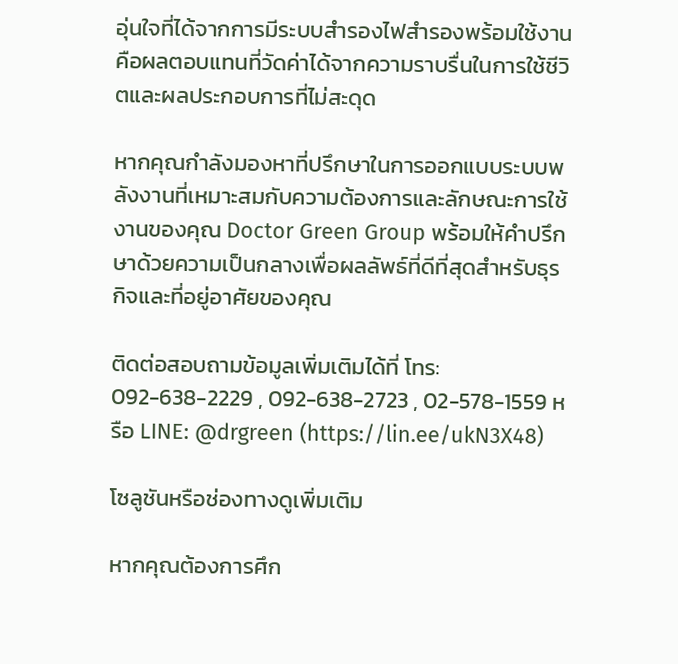อุ่นใจที่ได้จากการมีระบบสำรองไฟสำรองพร้อมใช้งาน คือผลตอบแทนที่วัดค่าได้จากความราบรื่นในการใช้ชีวิตและผลประกอบการที่ไม่สะดุด

หากคุณกำลังมองหาที่ปรึกษาในการออกแบบระบบพลังงานที่เหมาะสมกับความต้องการและลักษณะการใช้งานของคุณ Doctor Green Group พร้อมให้คำปรึกษาด้วยความเป็นกลางเพื่อผลลัพธ์ที่ดีที่สุดสำหรับธุรกิจและที่อยู่อาศัยของคุณ

ติดต่อสอบถามข้อมูลเพิ่มเติมได้ที่ โทร: 092-638-2229 , 092-638-2723 , 02-578-1559 หรือ LINE: @drgreen (https://lin.ee/ukN3X48)

โซลูชันหรือช่องทางดูเพิ่มเติม

หากคุณต้องการศึก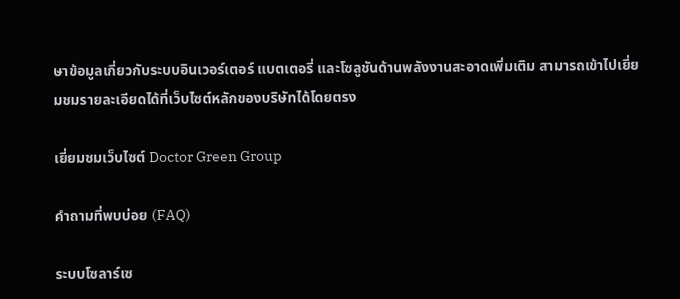ษาข้อมูลเกี่ยวกับระบบอินเวอร์เตอร์ แบตเตอรี่ และโซลูชันด้านพลังงานสะอาดเพิ่มเติม สามารถเข้าไปเยี่ยมชมรายละเอียดได้ที่เว็บไซต์หลักของบริษัทได้โดยตรง

เยี่ยมชมเว็บไซต์ Doctor Green Group

คำถามที่พบบ่อย (FAQ)

ระบบโซลาร์เซ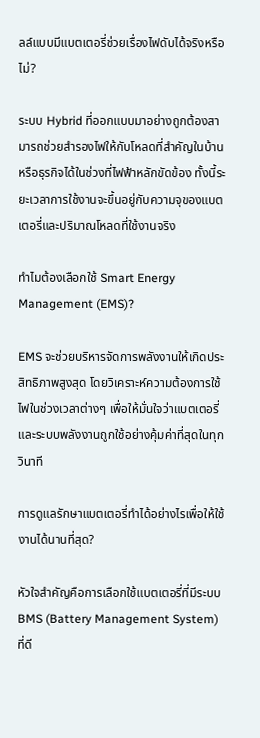ลล์แบบมีแบตเตอรี่ช่วยเรื่องไฟดับได้จริงหรือไม่?

ระบบ Hybrid ที่ออกแบบมาอย่างถูกต้องสามารถช่วยสำรองไฟให้กับโหลดที่สำคัญในบ้านหรือธุรกิจได้ในช่วงที่ไฟฟ้าหลักขัดข้อง ทั้งนี้ระยะเวลาการใช้งานจะขึ้นอยู่กับความจุของแบตเตอรี่และปริมาณโหลดที่ใช้งานจริง

ทำไมต้องเลือกใช้ Smart Energy Management (EMS)?

EMS จะช่วยบริหารจัดการพลังงานให้เกิดประสิทธิภาพสูงสุด โดยวิเคราะห์ความต้องการใช้ไฟในช่วงเวลาต่างๆ เพื่อให้มั่นใจว่าแบตเตอรี่และระบบพลังงานถูกใช้อย่างคุ้มค่าที่สุดในทุกวินาที

การดูแลรักษาแบตเตอรี่ทำได้อย่างไรเพื่อให้ใช้งานได้นานที่สุด?

หัวใจสำคัญคือการเลือกใช้แบตเตอรี่ที่มีระบบ BMS (Battery Management System) ที่ดี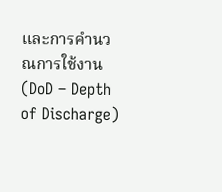และการคำนวณการใช้งาน (DoD – Depth of Discharge)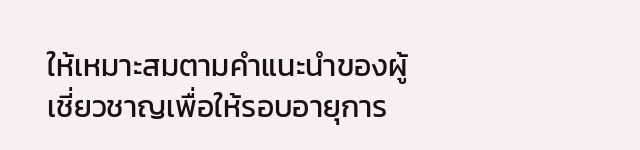ให้เหมาะสมตามคำแนะนำของผู้เชี่ยวชาญเพื่อให้รอบอายุการ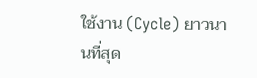ใช้งาน (Cycle) ยาวนานที่สุด